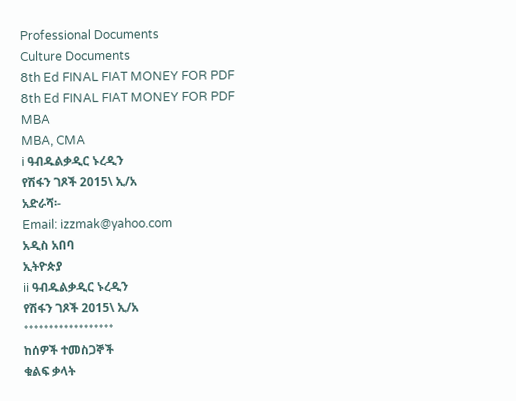Professional Documents
Culture Documents
8th Ed FINAL FIAT MONEY FOR PDF
8th Ed FINAL FIAT MONEY FOR PDF
MBA
MBA, CMA
i ዓብዱልቃዲር ኑረዲን
የሽፋን ገጾች 2015\ ኢ/አ
አድራሻ፡-
Email: izzmak@yahoo.com
አዲስ አበባ
ኢትዮጵያ
ii ዓብዱልቃዲር ኑረዲን
የሽፋን ገጾች 2015\ ኢ/አ
******************
ከሰዎች ተመስጋኞች
ቁልፍ ቃላት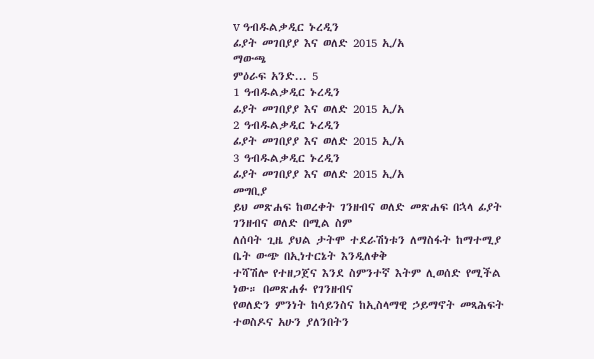v ዓብዱልቃዲር ኑረዲን
ፊያት መገበያያ እና ወለድ 2015 ኢ/አ
ማውጫ
ምዕራፍ አንድ... 5
1 ዓብዱልቃዲር ኑረዲን
ፊያት መገበያያ እና ወለድ 2015 ኢ/አ
2 ዓብዱልቃዲር ኑረዲን
ፊያት መገበያያ እና ወለድ 2015 ኢ/አ
3 ዓብዱልቃዲር ኑረዲን
ፊያት መገበያያ እና ወለድ 2015 ኢ/አ
መግቢያ
ይህ መጽሐፍ ከወረቀት ገንዘብና ወለድ መጽሐፍ በኋላ ፊያት ገንዘብና ወለድ በሚል ስም
ለሰባት ጊዜ ያህል ታትሞ ተደራሽነቱን ለማስፋት ከማተሚያ ቤት ውጭ በኢነተርኔት እንዲለቀቅ
ተሻሽሎ የተዘጋጀና እንደ ስምንተኛ እትም ሊወሰድ የሚችል ነው። በመጽሐፉ የገንዘብና
የወለድን ምንነት ከሳይንስና ከኢስላማዊ ኃይማኖት መጻሕፍት ተወስዶና አሁን ያለንበትን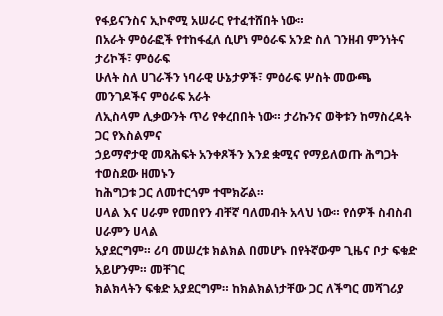የፋይናንስና ኢኮኖሚ አሠራር የተፈተሸበት ነው።
በአራት ምዕራፎች የተከፋፈለ ሲሆነ ምዕራፍ አንድ ስለ ገንዘብ ምንነትና ታሪኮች፣ ምዕራፍ
ሁለት ስለ ሀገራችን ነባራዊ ሁኔታዎች፣ ምዕራፍ ሦስት መውጫ መንገዶችና ምዕራፍ አራት
ለኢስላም ሊቃውንት ጥሪ የቀረበበት ነው። ታሪኩንና ወቅቱን ከማስረዳት ጋር የእስልምና
ኃይማኖታዊ መጻሕፍት አንቀጾችን እንደ ቋሚና የማይለወጡ ሕግጋት ተወስደው ዘመኑን
ከሕግጋቱ ጋር ለመተርጎም ተሞክሯል።
ሀላል እና ሀራም የመበየን ብቸኛ ባለመብት አላህ ነው። የሰዎች ስብስብ ሀራምን ሀላል
አያደርግም። ሪባ መሠረቱ ክልክል በመሆኑ በየትኛውም ጊዜና ቦታ ፍቁድ አይሆንም። መቸገር
ክልክላትን ፍቁድ አያደርግም። ከክልክልነታቸው ጋር ለችግር መሻገሪያ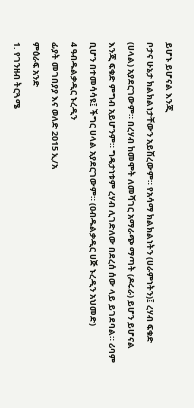ይሆኑ ይሆናል እንጂ
ቦታና ሁኔታ ክልክልነታቸውን አይሽረውም። የአሳማ ክልክልነትን (ሀራምነትን)፤ ረሃብ ፍቁድ
(ሀላል) አያደርገውም። በረሃብ ከመሞት ለመሻገር አማራጭ ማጣት (ዶሩራ) ይሆን ይሆናል
እንጂ ፍቁድ ምግብ አይሆንም። ግዴታነቱም ረሃብ ሊገድለው በደረሰ ሰው ላይ ይገደባል። ሪባም
ቢሆን በተመሳሳዩ፤ ችግር ሀላል አያደርገውም። (ዐብዱልቃዲር ሀጅ ኑረዲን አህመድ)
4 ዓብዱልቃዲር ኑረዲን
ፊያት መገበያያ እና ወለድ 2015 ኢ/አ
ምዕራፍ አንድ
1. የገንዘብ ትርጓሜ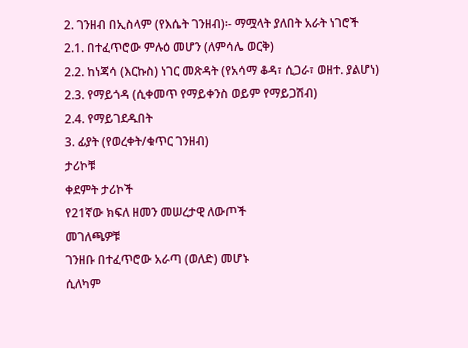2. ገንዘብ በኢስላም (የእሴት ገንዘብ)፡- ማሟላት ያለበት አራት ነገሮች
2.1. በተፈጥሮው ምሉዕ መሆን (ለምሳሌ ወርቅ)
2.2. ከነጃሳ (እርኩስ) ነገር መጽዳት (የአሳማ ቆዳ፣ ሲጋራ፣ ወዘተ. ያልሆነ)
2.3. የማይጎዳ (ሲቀመጥ የማይቀንስ ወይም የማይጋሽብ)
2.4. የማይገደዱበት
3. ፊያት (የወረቀት/ቁጥር ገንዘብ)
ታሪኮቹ
ቀደምት ታሪኮች
የ21ኛው ክፍለ ዘመን መሠረታዊ ለውጦች
መገለጫዎቹ
ገንዘቡ በተፈጥሮው አራጣ (ወለድ) መሆኑ
ሲለካም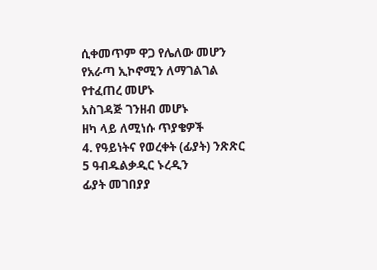ሲቀመጥም ዋጋ የሌለው መሆን
የአራጣ ኢኮኖሚን ለማገልገል የተፈጠረ መሆኑ
አስገዳጅ ገንዘብ መሆኑ
ዘካ ላይ ለሚነሱ ጥያቄዎች
4. የዓይነትና የወረቀት (ፊያት) ንጽጽር
5 ዓብዱልቃዲር ኑረዲን
ፊያት መገበያያ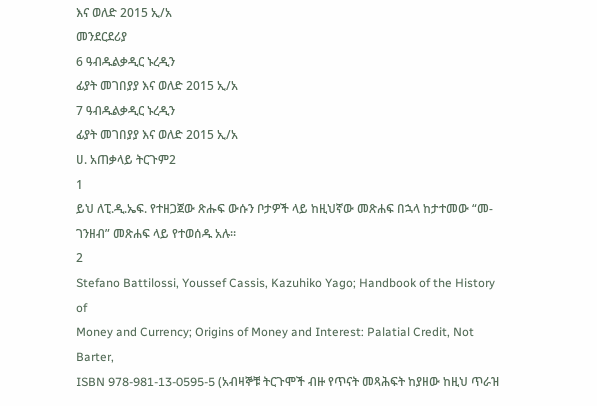እና ወለድ 2015 ኢ/አ
መንደርደሪያ
6 ዓብዱልቃዲር ኑረዲን
ፊያት መገበያያ እና ወለድ 2015 ኢ/አ
7 ዓብዱልቃዲር ኑረዲን
ፊያት መገበያያ እና ወለድ 2015 ኢ/አ
ሀ. አጠቃላይ ትርጉም2
1
ይህ ለፒ.ዲ.ኤፍ. የተዘጋጀው ጽሑፍ ውሱን ቦታዎች ላይ ከዚህኛው መጽሐፍ በኋላ ከታተመው “መ-
ገንዘብ” መጽሐፍ ላይ የተወሰዱ አሉ።
2
Stefano Battilossi, Youssef Cassis, Kazuhiko Yago; Handbook of the History of
Money and Currency; Origins of Money and Interest: Palatial Credit, Not Barter,
ISBN 978-981-13-0595-5 (አብዛኞቹ ትርጉሞች ብዙ የጥናት መጻሕፍት ከያዘው ከዚህ ጥራዝ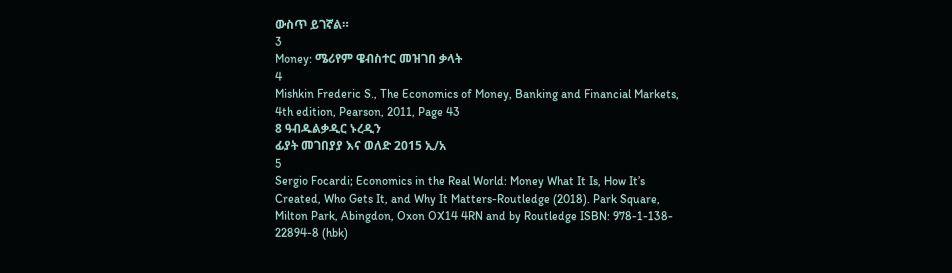ውስጥ ይገኛል።
3
Money: ሜሪየም ዌብስተር መዝገበ ቃላት
4
Mishkin Frederic S., The Economics of Money, Banking and Financial Markets,
4th edition, Pearson, 2011, Page 43
8 ዓብዱልቃዲር ኑረዲን
ፊያት መገበያያ እና ወለድ 2015 ኢ/አ
5
Sergio Focardi; Economics in the Real World: Money What It Is, How It’s
Created, Who Gets It, and Why It Matters-Routledge (2018). Park Square,
Milton Park, Abingdon, Oxon OX14 4RN and by Routledge ISBN: 978-1-138-
22894-8 (hbk)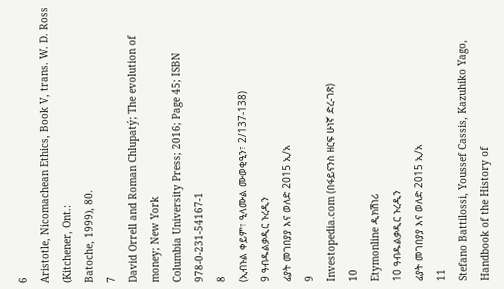6
Aristotle, Nicomachean Ethics, Book V, trans. W. D. Ross (Kitchener, Ont.:
Batoche, 1999), 80.
7
David Orrell and Roman Chlupatý; The evolution of money; New York
Columbia University Press; 2016; Page 45; ISBN 978-0-231-54167-1
8
(ኢብኑል ቀይም፣ ዒላሙል ሙወቂዒን፣ 2/137-138)
9 ዓብዱልቃዲር ኑረዲን
ፊያት መገበያያ እና ወለድ 2015 ኢ/አ
9
Investopedia.com (በፋይናንስ ዘርፍ ሁነኛ ድረ-ገጽ)
10
Etymonline ዲክሽነሪ
10 ዓብዱልቃዲር ኑረዲን
ፊያት መገበያያ እና ወለድ 2015 ኢ/አ
11
Stefano Battilossi, Youssef Cassis, Kazuhiko Yago, Handbook of the History of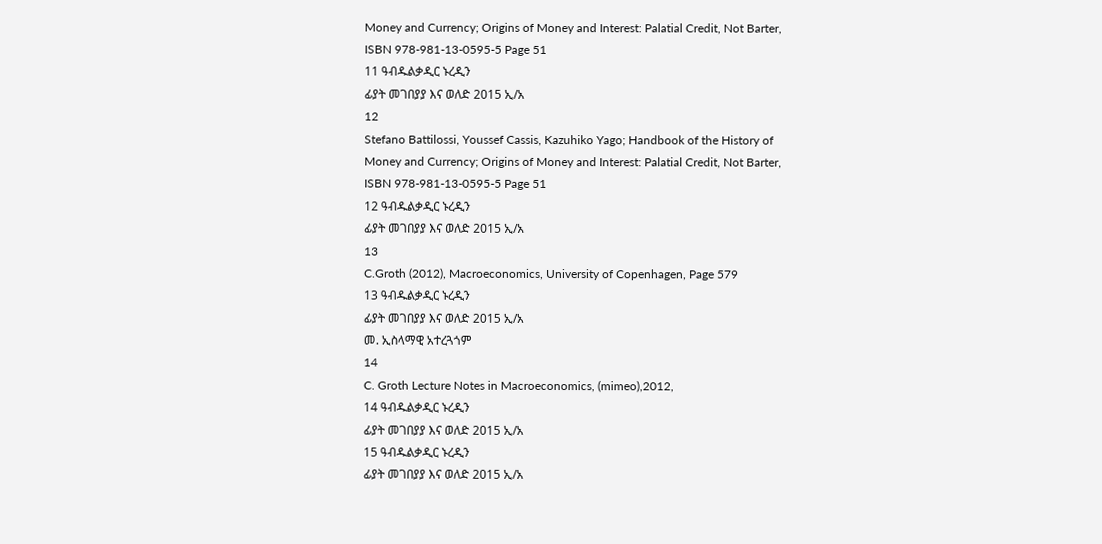Money and Currency; Origins of Money and Interest: Palatial Credit, Not Barter,
ISBN 978-981-13-0595-5 Page 51
11 ዓብዱልቃዲር ኑረዲን
ፊያት መገበያያ እና ወለድ 2015 ኢ/አ
12
Stefano Battilossi, Youssef Cassis, Kazuhiko Yago; Handbook of the History of
Money and Currency; Origins of Money and Interest: Palatial Credit, Not Barter,
ISBN 978-981-13-0595-5 Page 51
12 ዓብዱልቃዲር ኑረዲን
ፊያት መገበያያ እና ወለድ 2015 ኢ/አ
13
C.Groth (2012), Macroeconomics, University of Copenhagen, Page 579
13 ዓብዱልቃዲር ኑረዲን
ፊያት መገበያያ እና ወለድ 2015 ኢ/አ
መ. ኢስላማዊ አተረጓጎም
14
C. Groth Lecture Notes in Macroeconomics, (mimeo),2012,
14 ዓብዱልቃዲር ኑረዲን
ፊያት መገበያያ እና ወለድ 2015 ኢ/አ
15 ዓብዱልቃዲር ኑረዲን
ፊያት መገበያያ እና ወለድ 2015 ኢ/አ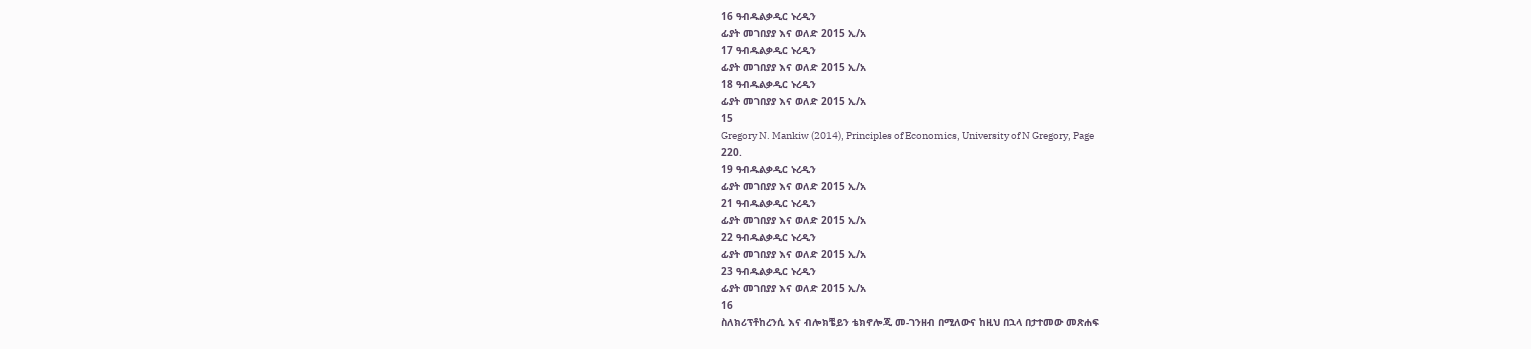16 ዓብዱልቃዲር ኑረዲን
ፊያት መገበያያ እና ወለድ 2015 ኢ/አ
17 ዓብዱልቃዲር ኑረዲን
ፊያት መገበያያ እና ወለድ 2015 ኢ/አ
18 ዓብዱልቃዲር ኑረዲን
ፊያት መገበያያ እና ወለድ 2015 ኢ/አ
15
Gregory N. Mankiw (2014), Principles of Economics, University of N Gregory, Page
220.
19 ዓብዱልቃዲር ኑረዲን
ፊያት መገበያያ እና ወለድ 2015 ኢ/አ
21 ዓብዱልቃዲር ኑረዲን
ፊያት መገበያያ እና ወለድ 2015 ኢ/አ
22 ዓብዱልቃዲር ኑረዲን
ፊያት መገበያያ እና ወለድ 2015 ኢ/አ
23 ዓብዱልቃዲር ኑረዲን
ፊያት መገበያያ እና ወለድ 2015 ኢ/አ
16
ስለክሪፕቶከረንሲ እና ብሎክቼይን ቴክኖሎጂ መ-ገንዘብ በሚለውና ከዚህ በኋላ በታተመው መጽሐፍ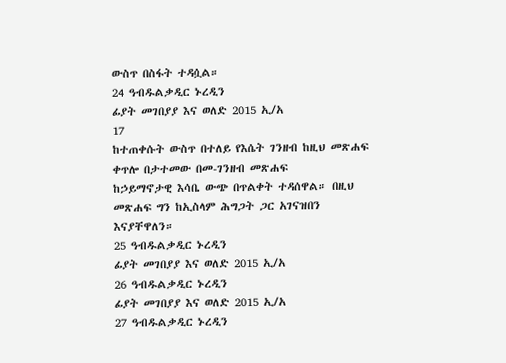ውስጥ በስፋት ተዳሷል።
24 ዓብዱልቃዲር ኑረዲን
ፊያት መገበያያ እና ወለድ 2015 ኢ/አ
17
ከተጠቀሱት ውስጥ በተለይ የእሴት ገንዘብ ከዚህ መጽሐፍ ቀጥሎ በታተመው በመ-ገንዘብ መጽሐፍ
ከኃይማኖታዊ እሳቤ ውጭ በጥልቀት ተዳሰዋል። በዚህ መጽሐፍ ግን ከኢስላም ሕግጋት ጋር አገናዝበን
እናያቸዋለን።
25 ዓብዱልቃዲር ኑረዲን
ፊያት መገበያያ እና ወለድ 2015 ኢ/አ
26 ዓብዱልቃዲር ኑረዲን
ፊያት መገበያያ እና ወለድ 2015 ኢ/አ
27 ዓብዱልቃዲር ኑረዲን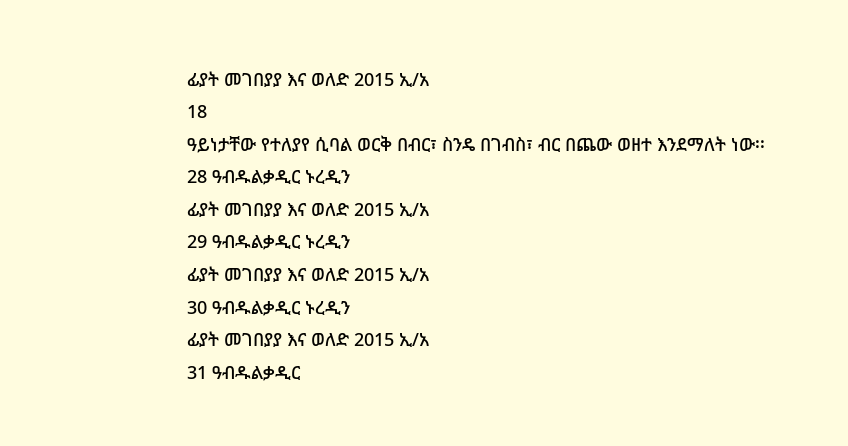ፊያት መገበያያ እና ወለድ 2015 ኢ/አ
18
ዓይነታቸው የተለያየ ሲባል ወርቅ በብር፣ ስንዴ በገብስ፣ ብር በጨው ወዘተ እንደማለት ነው፡፡
28 ዓብዱልቃዲር ኑረዲን
ፊያት መገበያያ እና ወለድ 2015 ኢ/አ
29 ዓብዱልቃዲር ኑረዲን
ፊያት መገበያያ እና ወለድ 2015 ኢ/አ
30 ዓብዱልቃዲር ኑረዲን
ፊያት መገበያያ እና ወለድ 2015 ኢ/አ
31 ዓብዱልቃዲር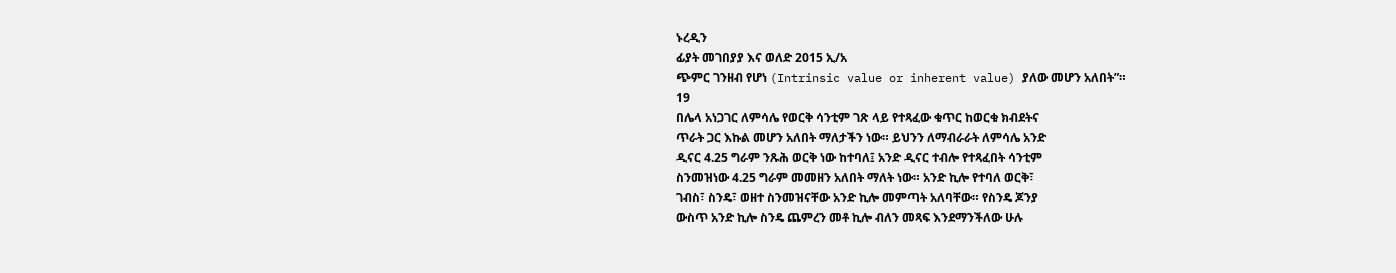ኑረዲን
ፊያት መገበያያ እና ወለድ 2015 ኢ/አ
ጭምር ገንዘብ የሆነ (Intrinsic value or inherent value) ያለው መሆን አለበት”።
19
በሌላ አነጋገር ለምሳሌ የወርቅ ሳንቲም ገጽ ላይ የተጻፈው ቁጥር ከወርቁ ክብደትና
ጥራት ጋር እኩል መሆን አለበት ማለታችን ነው። ይህንን ለማብራራት ለምሳሌ አንድ
ዲናር 4.25 ግራም ንጹሕ ወርቅ ነው ከተባለ፤ አንድ ዲናር ተብሎ የተጻፈበት ሳንቲም
ስንመዝነው 4.25 ግራም መመዘን አለበት ማለት ነው። አንድ ኪሎ የተባለ ወርቅ፣
ገብስ፣ ስንዴ፣ ወዘተ ስንመዝናቸው አንድ ኪሎ መምጣት አለባቸው። የስንዴ ጆንያ
ውስጥ አንድ ኪሎ ስንዴ ጨምረን መቶ ኪሎ ብለን መጻፍ እንደማንችለው ሁሉ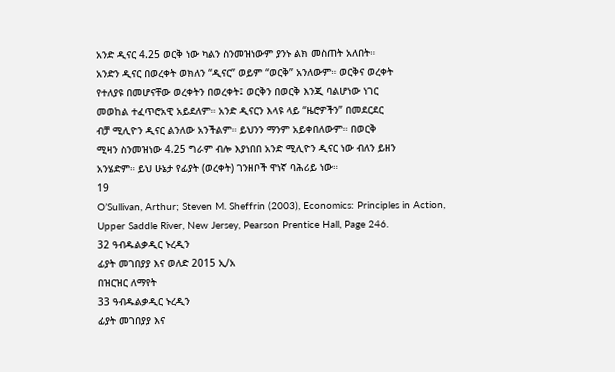አንድ ዲናር 4.25 ወርቅ ነው ካልን ስንመዝነውም ያንኑ ልክ መስጠት አለበት።
አንድን ዲናር በወረቀት ወክለን “ዲናር” ወይም “ወርቅ” አንለውም። ወርቅና ወረቀት
የተለያዩ በመሆናቸው ወረቀትን በወረቀት፤ ወርቅን በወርቅ እንጂ ባልሆነው ነገር
መወከል ተፈጥሮአዊ አይደለም። አንድ ዲናርን እላዩ ላይ “ዜሮዎችን” በመደርደር
ብቻ ሚሊዮን ዲናር ልንለው አንችልም። ይህንን ማንም አይቀበለውም። በወርቅ
ሚዛን ስንመዝነው 4.25 ግራም ብሎ እያነበበ አንድ ሚሊዮን ዲናር ነው ብለን ይዘን
አንሄድም። ይህ ሁኔታ የፊያት (ወረቀት) ገንዘቦች ዋነኛ ባሕሪይ ነው።
19
O’Sullivan, Arthur; Steven M. Sheffrin (2003), Economics: Principles in Action,
Upper Saddle River, New Jersey, Pearson Prentice Hall, Page 246.
32 ዓብዱልቃዲር ኑረዲን
ፊያት መገበያያ እና ወለድ 2015 ኢ/አ
በዝርዝር ለማየት
33 ዓብዱልቃዲር ኑረዲን
ፊያት መገበያያ እና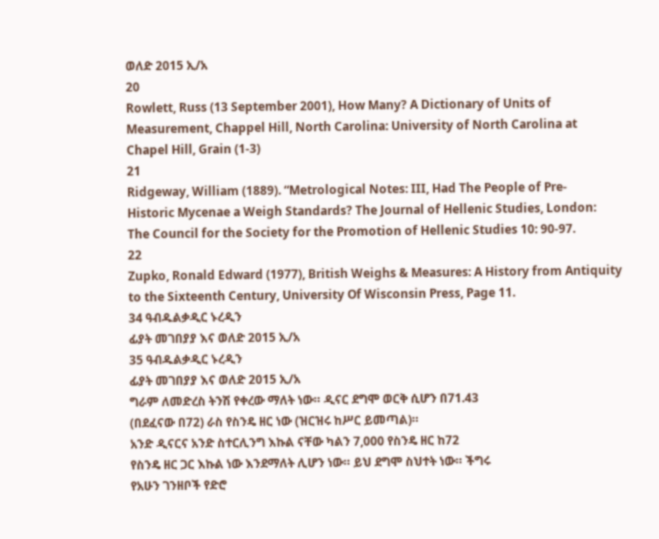ወለድ 2015 ኢ/አ
20
Rowlett, Russ (13 September 2001), How Many? A Dictionary of Units of
Measurement, Chappel Hill, North Carolina: University of North Carolina at
Chapel Hill, Grain (1-3)
21
Ridgeway, William (1889). “Metrological Notes: III, Had The People of Pre-
Historic Mycenae a Weigh Standards? The Journal of Hellenic Studies, London:
The Council for the Society for the Promotion of Hellenic Studies 10: 90-97.
22
Zupko, Ronald Edward (1977), British Weighs & Measures: A History from Antiquity
to the Sixteenth Century, University Of Wisconsin Press, Page 11.
34 ዓብዱልቃዲር ኑረዲን
ፊያት መገበያያ እና ወለድ 2015 ኢ/አ
35 ዓብዱልቃዲር ኑረዲን
ፊያት መገበያያ እና ወለድ 2015 ኢ/አ
ግራም ለመድረስ ትንሽ የቀረው ማለት ነው። ዲናር ደግሞ ወርቅ ሲሆን በ71.43
(በደፈናው በ72) ራስ የስንዴ ዘር ነው (ዝርዝሩ ከሥር ይመጣል)።
አንድ ዲናርና አንድ ስተርሊንግ እኩል ናቸው ካልን 7,000 የስንዴ ዘር ከ72
የስንዴ ዘር ጋር እኩል ነው እንደማለት ሊሆን ነው። ይህ ደግሞ ስህተት ነው። ችግሩ
የአሁን ገንዘቦች የድሮ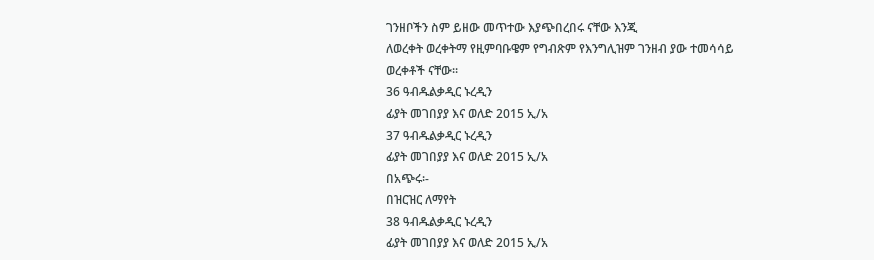ገንዘቦችን ስም ይዘው መጥተው እያጭበረበሩ ናቸው እንጂ
ለወረቀት ወረቀትማ የዚምባቡዌም የግብጽም የእንግሊዝም ገንዘብ ያው ተመሳሳይ
ወረቀቶች ናቸው።
36 ዓብዱልቃዲር ኑረዲን
ፊያት መገበያያ እና ወለድ 2015 ኢ/አ
37 ዓብዱልቃዲር ኑረዲን
ፊያት መገበያያ እና ወለድ 2015 ኢ/አ
በአጭሩ፡-
በዝርዝር ለማየት
38 ዓብዱልቃዲር ኑረዲን
ፊያት መገበያያ እና ወለድ 2015 ኢ/አ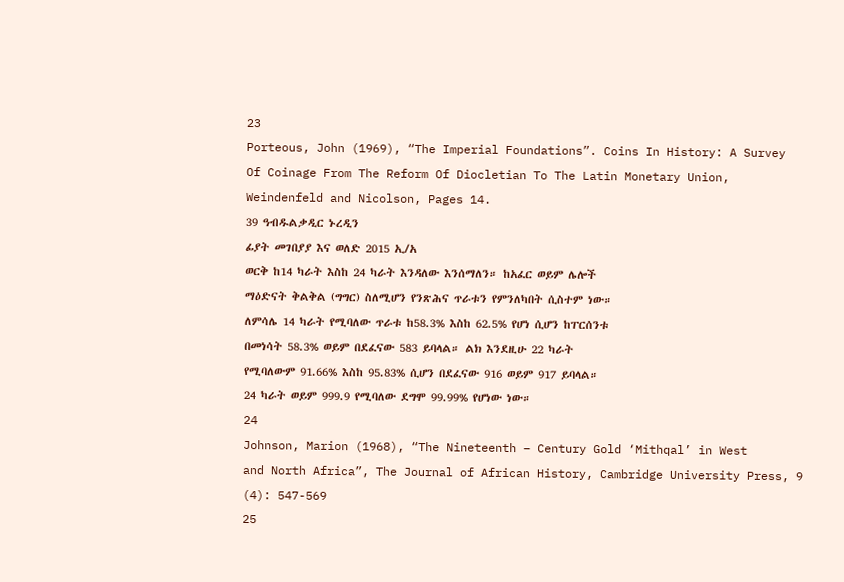23
Porteous, John (1969), “The Imperial Foundations”. Coins In History: A Survey
Of Coinage From The Reform Of Diocletian To The Latin Monetary Union,
Weindenfeld and Nicolson, Pages 14.
39 ዓብዱልቃዲር ኑረዲን
ፊያት መገበያያ እና ወለድ 2015 ኢ/አ
ወርቅ ከ14 ካራት እስከ 24 ካራት እንዳለው እንሰማለን። ከአፈር ወይም ሌሎች
ማዕድናት ቅልቅል (ግግር) ስለሚሆን የንጽሕና ጥራቱን የምንለካበት ሲስተም ነው።
ለምሳሌ 14 ካራት የሚባለው ጥራቱ ከ58.3% እስከ 62.5% የሆነ ሲሆን ከፐርሰንቱ
በመነሳት 58.3% ወይም በደፈናው 583 ይባላል። ልክ እንደዚሁ 22 ካራት
የሚባለውም 91.66% እስከ 95.83% ሲሆን በደፈናው 916 ወይም 917 ይባላል።
24 ካራት ወይም 999.9 የሚባለው ደግሞ 99.99% የሆነው ነው።
24
Johnson, Marion (1968), “The Nineteenth – Century Gold ‘Mithqal’ in West
and North Africa”, The Journal of African History, Cambridge University Press, 9
(4): 547-569
25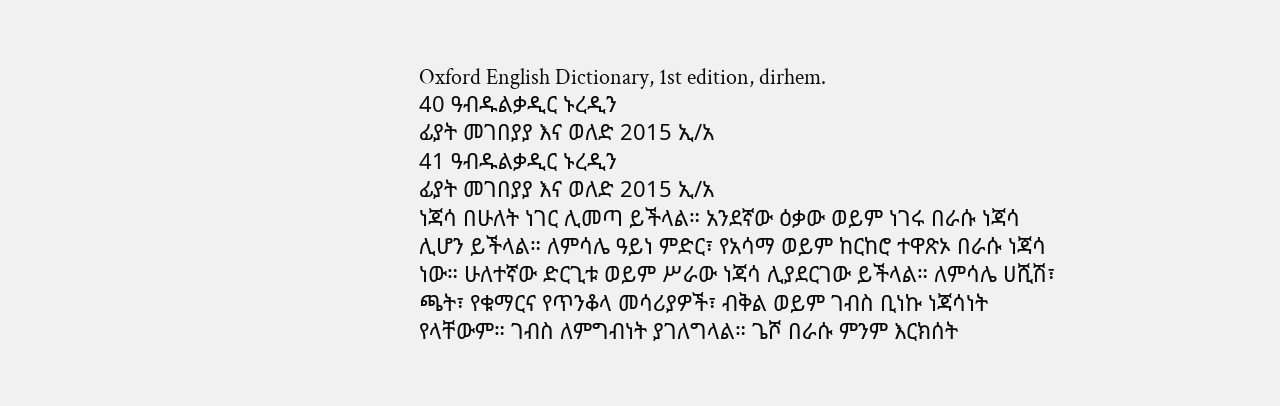Oxford English Dictionary, 1st edition, dirhem.
40 ዓብዱልቃዲር ኑረዲን
ፊያት መገበያያ እና ወለድ 2015 ኢ/አ
41 ዓብዱልቃዲር ኑረዲን
ፊያት መገበያያ እና ወለድ 2015 ኢ/አ
ነጃሳ በሁለት ነገር ሊመጣ ይችላል። አንደኛው ዕቃው ወይም ነገሩ በራሱ ነጃሳ
ሊሆን ይችላል። ለምሳሌ ዓይነ ምድር፣ የአሳማ ወይም ከርከሮ ተዋጽኦ በራሱ ነጃሳ
ነው። ሁለተኛው ድርጊቱ ወይም ሥራው ነጃሳ ሊያደርገው ይችላል። ለምሳሌ ሀሺሽ፣
ጫት፣ የቁማርና የጥንቆላ መሳሪያዎች፣ ብቅል ወይም ገብስ ቢነኩ ነጃሳነት
የላቸውም። ገብስ ለምግብነት ያገለግላል። ጌሾ በራሱ ምንም እርክሰት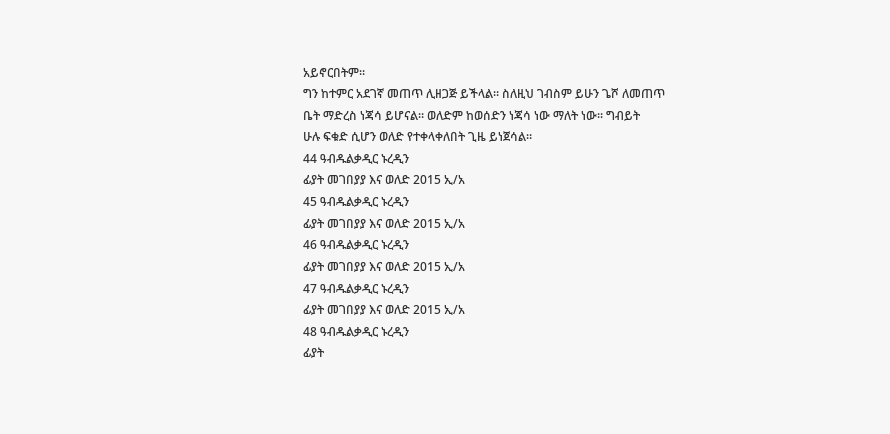አይኖርበትም።
ግን ከተምር አደገኛ መጠጥ ሊዘጋጅ ይችላል። ስለዚህ ገብስም ይሁን ጌሾ ለመጠጥ
ቤት ማድረስ ነጃሳ ይሆናል። ወለድም ከወሰድን ነጃሳ ነው ማለት ነው። ግብይት
ሁሉ ፍቁድ ሲሆን ወለድ የተቀላቀለበት ጊዜ ይነጀሳል።
44 ዓብዱልቃዲር ኑረዲን
ፊያት መገበያያ እና ወለድ 2015 ኢ/አ
45 ዓብዱልቃዲር ኑረዲን
ፊያት መገበያያ እና ወለድ 2015 ኢ/አ
46 ዓብዱልቃዲር ኑረዲን
ፊያት መገበያያ እና ወለድ 2015 ኢ/አ
47 ዓብዱልቃዲር ኑረዲን
ፊያት መገበያያ እና ወለድ 2015 ኢ/አ
48 ዓብዱልቃዲር ኑረዲን
ፊያት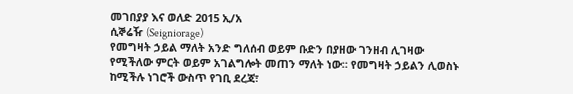መገበያያ እና ወለድ 2015 ኢ/አ
ሲኞሬዥ (Seigniorage)
የመግዛት ኃይል ማለት አንድ ግለሰብ ወይም ቡድን በያዘው ገንዘብ ሊገዛው
የሚችለው ምርት ወይም አገልግሎት መጠን ማለት ነው። የመግዛት ኃይልን ሊወስኑ
ከሚችሉ ነገሮች ውስጥ የገቢ ደረጃ፣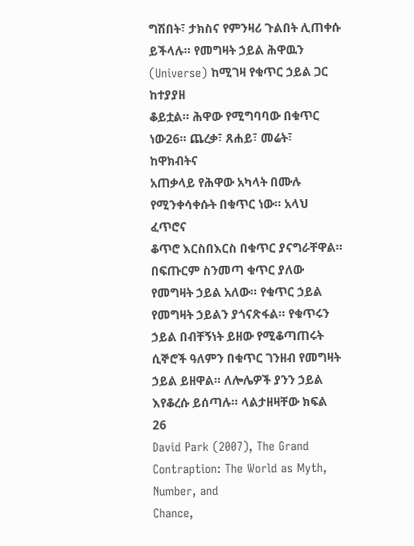ግሽበት፣ ታክስና የምንዛሪ ጉልበት ሊጠቀሱ
ይችላሉ። የመግዛት ኃይል ሕዋዉን (Universe) ከሚገዛ የቁጥር ኃይል ጋር ከተያያዘ
ቆይቷል። ሕዋው የሚግባባው በቁጥር ነው26። ጨረቃ፣ ጸሐይ፣ መሬት፣ ከዋክብትና
አጠቃላይ የሕዋው አካላት በሙሉ የሚንቀሳቀሱት በቁጥር ነው። አላህ ፈጥሮና
ቆጥሮ እርስበእርስ በቁጥር ያናግራቸዋል። በፍጡርም ስንመጣ ቁጥር ያለው
የመግዛት ኃይል አለው። የቁጥር ኃይል የመግዛት ኃይልን ያጎናጽፋል። የቁጥሩን
ኃይል በብቸኝነት ይዘው የሚቆጣጠሩት ሲኞሮች ዓለምን በቁጥር ገንዘብ የመግዛት
ኃይል ይዘዋል። ለሎሌዎች ያንን ኃይል እየቆረሱ ይሰጣሉ። ላልታዘዛቸው ክፍል
26
David Park (2007), The Grand Contraption: The World as Myth, Number, and
Chance,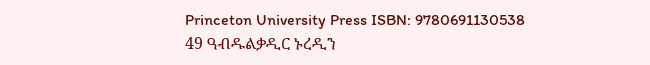Princeton University Press ISBN: 9780691130538
49 ዓብዱልቃዲር ኑረዲን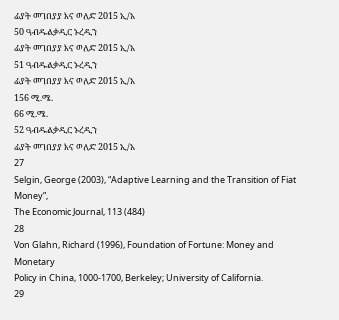ፊያት መገበያያ እና ወለድ 2015 ኢ/አ
50 ዓብዱልቃዲር ኑረዲን
ፊያት መገበያያ እና ወለድ 2015 ኢ/አ
51 ዓብዱልቃዲር ኑረዲን
ፊያት መገበያያ እና ወለድ 2015 ኢ/አ
156 ሚ.ሜ.
66 ሚ.ሜ.
52 ዓብዱልቃዲር ኑረዲን
ፊያት መገበያያ እና ወለድ 2015 ኢ/አ
27
Selgin, George (2003), “Adaptive Learning and the Transition of Fiat Money”,
The Economic Journal, 113 (484)
28
Von Glahn, Richard (1996), Foundation of Fortune: Money and Monetary
Policy in China, 1000-1700, Berkeley; University of California.
29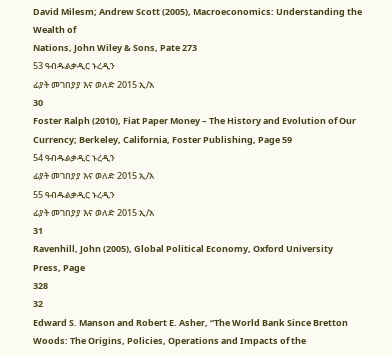David Milesm; Andrew Scott (2005), Macroeconomics: Understanding the Wealth of
Nations, John Wiley & Sons, Pate 273
53 ዓብዱልቃዲር ኑረዲን
ፊያት መገበያያ እና ወለድ 2015 ኢ/አ
30
Foster Ralph (2010), Fiat Paper Money – The History and Evolution of Our
Currency; Berkeley, California, Foster Publishing, Page 59
54 ዓብዱልቃዲር ኑረዲን
ፊያት መገበያያ እና ወለድ 2015 ኢ/አ
55 ዓብዱልቃዲር ኑረዲን
ፊያት መገበያያ እና ወለድ 2015 ኢ/አ
31
Ravenhill, John (2005), Global Political Economy, Oxford University Press, Page
328
32
Edward S. Manson and Robert E. Asher, “The World Bank Since Bretton
Woods: The Origins, Policies, Operations and Impacts of the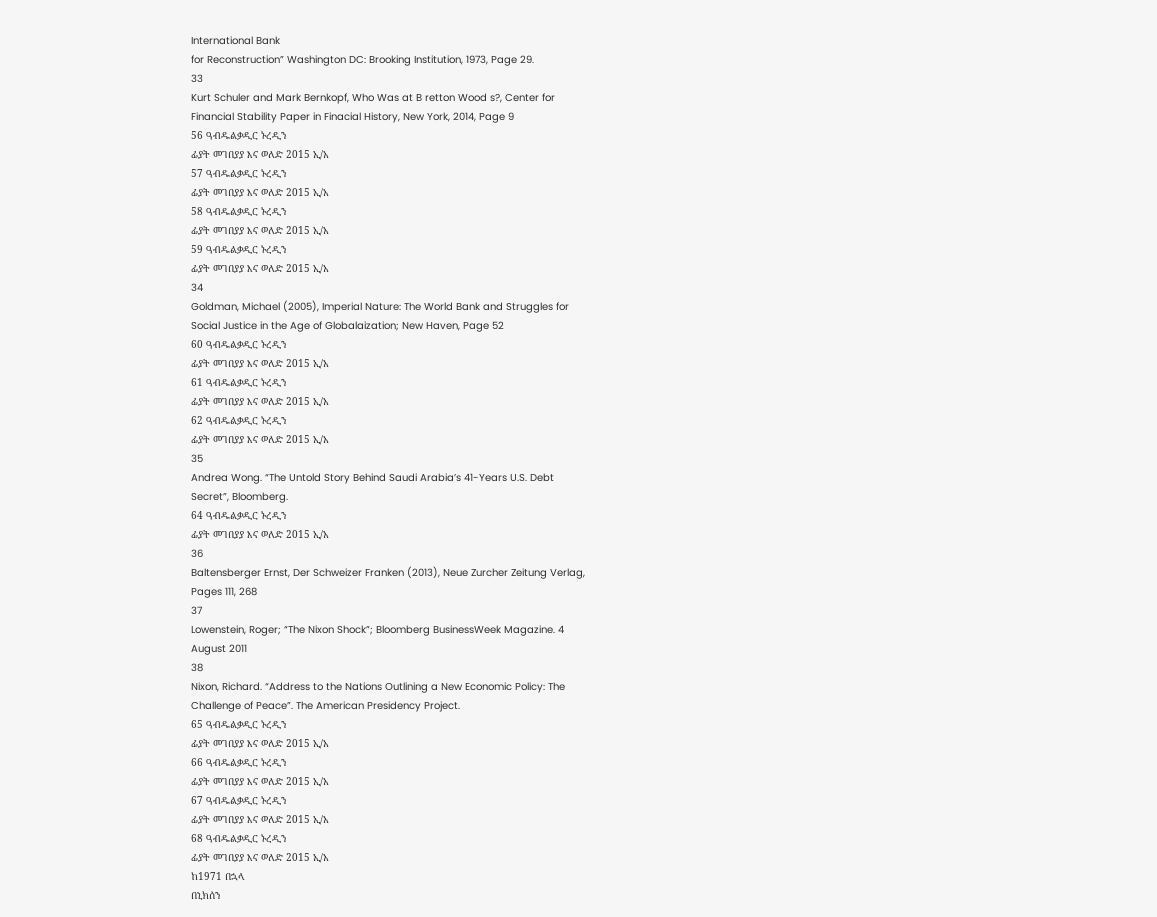International Bank
for Reconstruction” Washington DC: Brooking Institution, 1973, Page 29.
33
Kurt Schuler and Mark Bernkopf, Who Was at B retton Wood s?, Center for
Financial Stability Paper in Finacial History, New York, 2014, Page 9
56 ዓብዱልቃዲር ኑረዲን
ፊያት መገበያያ እና ወለድ 2015 ኢ/አ
57 ዓብዱልቃዲር ኑረዲን
ፊያት መገበያያ እና ወለድ 2015 ኢ/አ
58 ዓብዱልቃዲር ኑረዲን
ፊያት መገበያያ እና ወለድ 2015 ኢ/አ
59 ዓብዱልቃዲር ኑረዲን
ፊያት መገበያያ እና ወለድ 2015 ኢ/አ
34
Goldman, Michael (2005), Imperial Nature: The World Bank and Struggles for
Social Justice in the Age of Globalaization; New Haven, Page 52
60 ዓብዱልቃዲር ኑረዲን
ፊያት መገበያያ እና ወለድ 2015 ኢ/አ
61 ዓብዱልቃዲር ኑረዲን
ፊያት መገበያያ እና ወለድ 2015 ኢ/አ
62 ዓብዱልቃዲር ኑረዲን
ፊያት መገበያያ እና ወለድ 2015 ኢ/አ
35
Andrea Wong. “The Untold Story Behind Saudi Arabia’s 41-Years U.S. Debt
Secret”, Bloomberg.
64 ዓብዱልቃዲር ኑረዲን
ፊያት መገበያያ እና ወለድ 2015 ኢ/አ
36
Baltensberger Ernst, Der Schweizer Franken (2013), Neue Zurcher Zeitung Verlag,
Pages 111, 268
37
Lowenstein, Roger; “The Nixon Shock”; Bloomberg BusinessWeek Magazine. 4
August 2011
38
Nixon, Richard. “Address to the Nations Outlining a New Economic Policy: The
Challenge of Peace”. The American Presidency Project.
65 ዓብዱልቃዲር ኑረዲን
ፊያት መገበያያ እና ወለድ 2015 ኢ/አ
66 ዓብዱልቃዲር ኑረዲን
ፊያት መገበያያ እና ወለድ 2015 ኢ/አ
67 ዓብዱልቃዲር ኑረዲን
ፊያት መገበያያ እና ወለድ 2015 ኢ/አ
68 ዓብዱልቃዲር ኑረዲን
ፊያት መገበያያ እና ወለድ 2015 ኢ/አ
ከ1971 በኋላ
በኒክሰን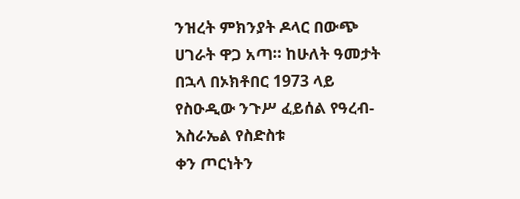ንዝረት ምክንያት ዶላር በውጭ ሀገራት ዋጋ አጣ። ከሁለት ዓመታት
በኋላ በኦክቶበር 1973 ላይ የስዑዲው ንጉሥ ፈይሰል የዓረብ-እስራኤል የስድስቱ
ቀን ጦርነትን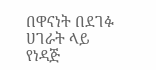በዋናነት በደገፉ ሀገራት ላይ የነዳጅ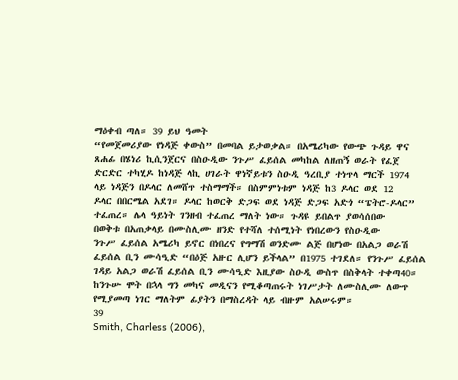ማዕቀብ ጣለ። 39 ይህ ዓመት
“የመጀመሪያው የነዳጅ ቀውስ” በመባል ይታወቃል። በአሜሪካው የውጭ ጉዳይ ዋና
ጸሐፊ በሄነሪ ኪሲንጀርና በስዑዲው ንጉሥ ፈይሰል መካከል ለዘጠኝ ወራት የፈጀ
ድርድር ተካሂዶ ከነዳጅ ላኪ ሀገራት ዋነኛይቱን ስዑዲ ዓረቢያ ተነጥላ ማርች 1974
ላይ ነዳጅን በዶላር ለመሸጥ ተስማማች። በስምምነቱም ነዳጅ ከ3 ዶላር ወደ 12
ዶላር በበርሜል አደገ። ዶላር ከወርቅ ድጋፍ ወደ ነዳጅ ድጋፍ አድጎ “ፔትሮ-ዶላር”
ተፈጠረ። ሌላ ዓይነት ገንዘብ ተፈጠረ ማለት ነው። ጉዳዩ ይበልጥ ያወሳሰበው
በወቅቱ በአጠቃላይ በሙስሊሙ ዘንድ የተሻለ ተሰሚነት የነበረውን የስዑዲው
ንጉሥ ፈይሰል አሜሪካ ይኖር በነበረና የግማሽ ወንድሙ ልጅ በሆነው በአልጋ ወራሽ
ፈይሰል ቢን ሙሳዒድ “በዕጅ አዙር ሊሆን ይችላል” በ1975 ተገደለ። የንጉሥ ፈይሰል
ገዳይ አልጋ ወራሽ ፈይሰል ቢን ሙሳዒድ እዚያው ስዑዲ ውስጥ በስቅላት ተቀጣ40።
ከንጉሡ ሞት በኋላ ግን መካና መዲናን የሚቆጣጠሩት ነገሥታት ለሙስሊሙ ለውጥ
የሚያመጣ ነገር ማለትም ፊያትን በማስረዳት ላይ ብዙም አልሠሩም።
39
Smith, Charless (2006),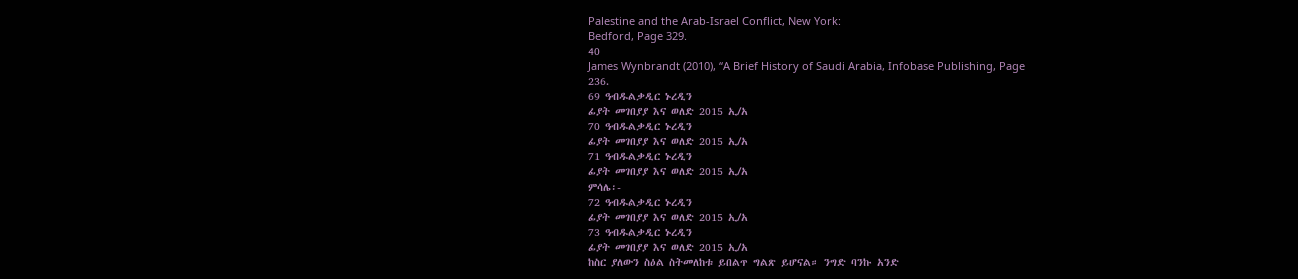Palestine and the Arab-Israel Conflict, New York:
Bedford, Page 329.
40
James Wynbrandt (2010), “A Brief History of Saudi Arabia, Infobase Publishing, Page
236.
69 ዓብዱልቃዲር ኑረዲን
ፊያት መገበያያ እና ወለድ 2015 ኢ/አ
70 ዓብዱልቃዲር ኑረዲን
ፊያት መገበያያ እና ወለድ 2015 ኢ/አ
71 ዓብዱልቃዲር ኑረዲን
ፊያት መገበያያ እና ወለድ 2015 ኢ/አ
ምሳሌ፡-
72 ዓብዱልቃዲር ኑረዲን
ፊያት መገበያያ እና ወለድ 2015 ኢ/አ
73 ዓብዱልቃዲር ኑረዲን
ፊያት መገበያያ እና ወለድ 2015 ኢ/አ
ከስር ያለውን ስዕል ስትመለከቱ ይበልጥ ግልጽ ይሆናል። ንግድ ባንኩ አንድ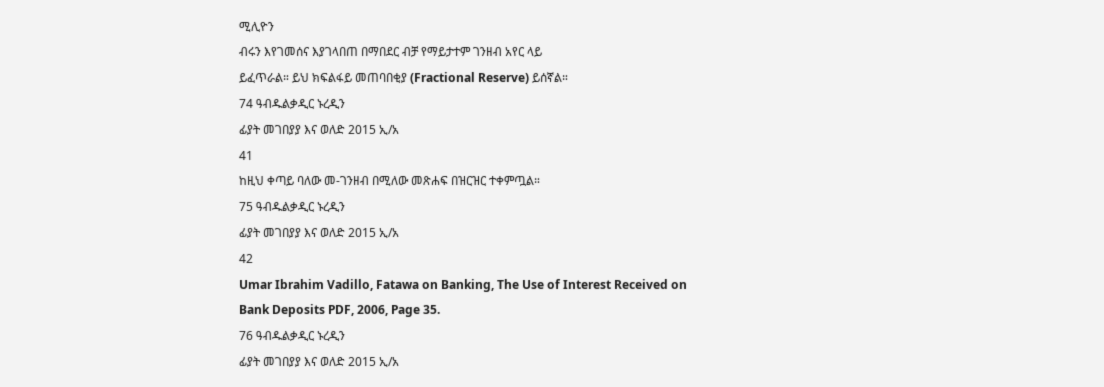ሚሊዮን
ብሩን እየገመሰና እያገላበጠ በማበደር ብቻ የማይታተም ገንዘብ አየር ላይ
ይፈጥራል። ይህ ክፍልፋይ መጠባበቂያ (Fractional Reserve) ይሰኛል።
74 ዓብዱልቃዲር ኑረዲን
ፊያት መገበያያ እና ወለድ 2015 ኢ/አ
41
ከዚህ ቀጣይ ባለው መ-ገንዘብ በሚለው መጽሐፍ በዝርዝር ተቀምጧል።
75 ዓብዱልቃዲር ኑረዲን
ፊያት መገበያያ እና ወለድ 2015 ኢ/አ
42
Umar Ibrahim Vadillo, Fatawa on Banking, The Use of Interest Received on
Bank Deposits PDF, 2006, Page 35.
76 ዓብዱልቃዲር ኑረዲን
ፊያት መገበያያ እና ወለድ 2015 ኢ/አ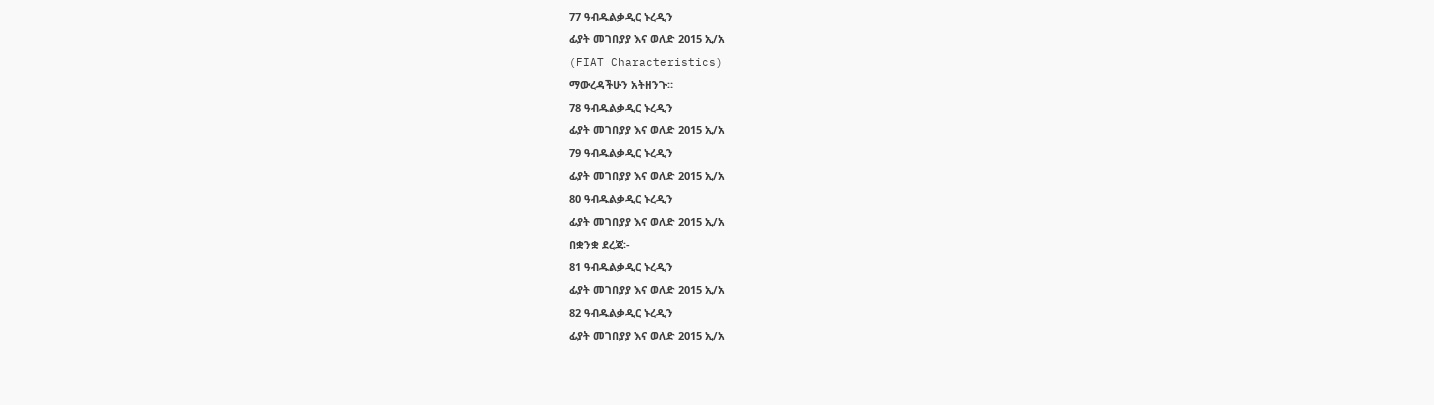77 ዓብዱልቃዲር ኑረዲን
ፊያት መገበያያ እና ወለድ 2015 ኢ/አ
(FIAT Characteristics)
ማውረዳችሁን አትዘንጉ።
78 ዓብዱልቃዲር ኑረዲን
ፊያት መገበያያ እና ወለድ 2015 ኢ/አ
79 ዓብዱልቃዲር ኑረዲን
ፊያት መገበያያ እና ወለድ 2015 ኢ/አ
80 ዓብዱልቃዲር ኑረዲን
ፊያት መገበያያ እና ወለድ 2015 ኢ/አ
በቋንቋ ደረጃ፡-
81 ዓብዱልቃዲር ኑረዲን
ፊያት መገበያያ እና ወለድ 2015 ኢ/አ
82 ዓብዱልቃዲር ኑረዲን
ፊያት መገበያያ እና ወለድ 2015 ኢ/አ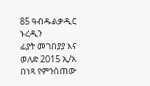85 ዓብዱልቃዲር ኑረዲን
ፊያት መገበያያ እና ወለድ 2015 ኢ/አ
በነጻ የምንሰጠው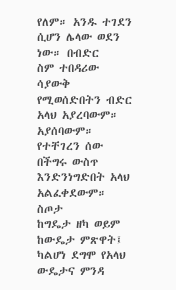የለም። አንዱ ተገደን ሲሆን ሌላው ወደን ነው። በብድር
ስም ተበዳሪው ሳያውቅ የሚወሰድበትን ብድር አላህ አያረባውም። አያሰባውም።
የተቸገረን ሰው በችግሩ ውስጥ እንድንነግድበት አላህ አልፈቀደውም። ስጦታ
ከግዴታ ዘካ ወይም ከውዴታ ምጽዋት፤ ካልሆነ ደግሞ የአላህ ውዴታና ምንዳ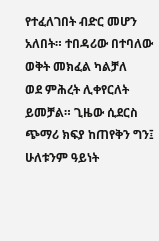የተፈለገበት ብድር መሆን አለበት። ተበዳሪው በተባለው ወቅት መክፈል ካልቻለ
ወደ ምሕረት ሊቀየርለት ይመቻል። ጊዜው ሲደርስ ጭማሪ ክፍያ ከጠየቅን ግን፤
ሁለቱንም ዓይነት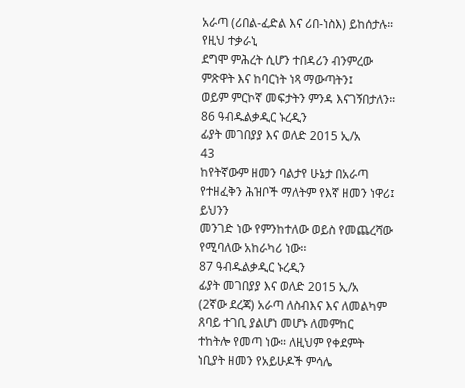አራጣ (ሪበል-ፈድል እና ሪበ-ነስእ) ይከሰታሉ። የዚህ ተቃራኒ
ደግሞ ምሕረት ሲሆን ተበዳሪን ብንምረው ምጽዋት እና ከባርነት ነጻ ማውጣትን፤
ወይም ምርኮኛ መፍታትን ምንዳ እናገኝበታለን።
86 ዓብዱልቃዲር ኑረዲን
ፊያት መገበያያ እና ወለድ 2015 ኢ/አ
43
ከየትኛውም ዘመን ባልታየ ሁኔታ በአራጣ የተዘፈቅን ሕዝቦች ማለትም የእኛ ዘመን ነዋሪ፤ ይህንን
መንገድ ነው የምንከተለው ወይስ የመጨረሻው የሚባለው አከራካሪ ነው፡፡
87 ዓብዱልቃዲር ኑረዲን
ፊያት መገበያያ እና ወለድ 2015 ኢ/አ
(2ኛው ደረጃ) አራጣ ለስብእና እና ለመልካም ጸባይ ተገቢ ያልሆነ መሆኑ ለመምከር
ተከትሎ የመጣ ነው። ለዚህም የቀደምት ነቢያት ዘመን የአይሁዶች ምሳሌ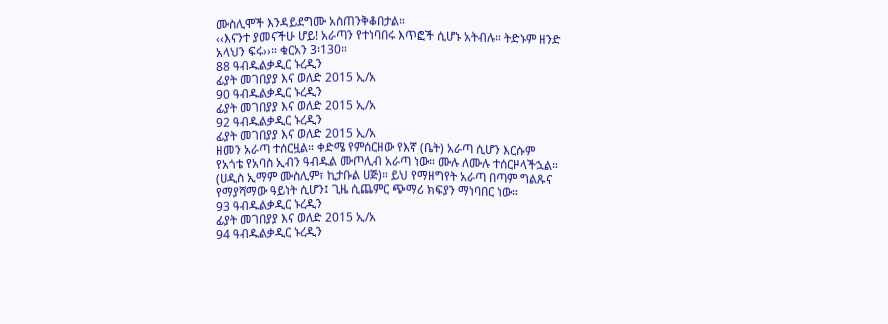ሙስሊሞች እንዳይደግሙ አስጠንቅቆበታል።
‹‹እናንተ ያመናችሁ ሆይ! አራጣን የተነባበሩ እጥፎች ሲሆኑ አትብሉ። ትድኑም ዘንድ
አላህን ፍሩ››። ቁርአን 3፡130።
88 ዓብዱልቃዲር ኑረዲን
ፊያት መገበያያ እና ወለድ 2015 ኢ/አ
90 ዓብዱልቃዲር ኑረዲን
ፊያት መገበያያ እና ወለድ 2015 ኢ/አ
92 ዓብዱልቃዲር ኑረዲን
ፊያት መገበያያ እና ወለድ 2015 ኢ/አ
ዘመን አራጣ ተሰርዟል። ቀድሜ የምሰርዘው የእኛ (ቤት) አራጣ ሲሆን እርሱም
የአጎቴ የአባስ ኢብን ዓብዱል ሙጦሊብ አራጣ ነው። ሙሉ ለሙሉ ተሰርዞላችኋል።
(ሀዲስ ኢማም ሙስሊም፣ ኪታቡል ሀጅ)። ይህ የማዘግየት አራጣ በጣም ግልጹና
የማያሻማው ዓይነት ሲሆን፤ ጊዜ ሲጨምር ጭማሪ ክፍያን ማነባበር ነው።
93 ዓብዱልቃዲር ኑረዲን
ፊያት መገበያያ እና ወለድ 2015 ኢ/አ
94 ዓብዱልቃዲር ኑረዲን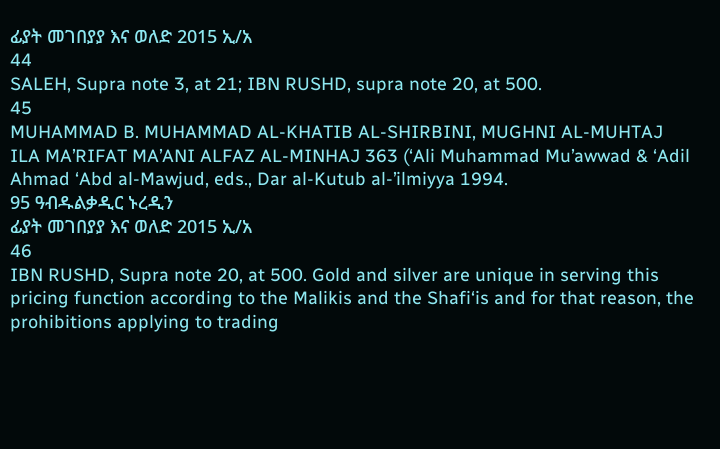ፊያት መገበያያ እና ወለድ 2015 ኢ/አ
44
SALEH, Supra note 3, at 21; IBN RUSHD, supra note 20, at 500.
45
MUHAMMAD B. MUHAMMAD AL-KHATIB AL-SHIRBINI, MUGHNI AL-MUHTAJ
ILA MA’RIFAT MA’ANI ALFAZ AL-MINHAJ 363 (‘Ali Muhammad Mu’awwad & ‘Adil
Ahmad ‘Abd al-Mawjud, eds., Dar al-Kutub al-’ilmiyya 1994.
95 ዓብዱልቃዲር ኑረዲን
ፊያት መገበያያ እና ወለድ 2015 ኢ/አ
46
IBN RUSHD, Supra note 20, at 500. Gold and silver are unique in serving this
pricing function according to the Malikis and the Shafi‘is and for that reason, the
prohibitions applying to trading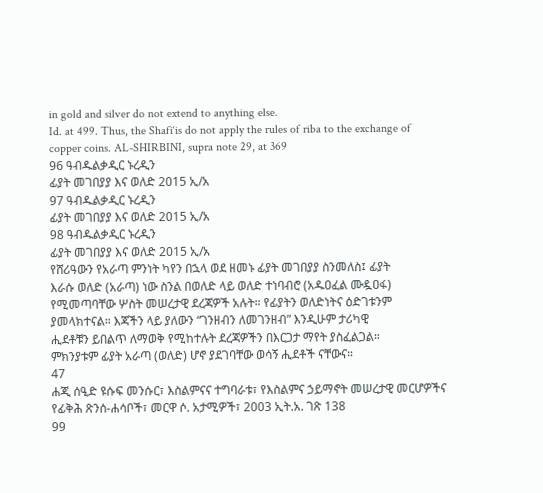in gold and silver do not extend to anything else.
Id. at 499. Thus, the Shafi‘is do not apply the rules of riba to the exchange of
copper coins. AL-SHIRBINI, supra note 29, at 369
96 ዓብዱልቃዲር ኑረዲን
ፊያት መገበያያ እና ወለድ 2015 ኢ/አ
97 ዓብዱልቃዲር ኑረዲን
ፊያት መገበያያ እና ወለድ 2015 ኢ/አ
98 ዓብዱልቃዲር ኑረዲን
ፊያት መገበያያ እና ወለድ 2015 ኢ/አ
የሸሪዓውን የአራጣ ምንነት ካየን በኋላ ወደ ዘመኑ ፊያት መገበያያ ስንመለስ፤ ፊያት
እራሱ ወለድ (አራጣ) ነው ስንል በወለድ ላይ ወለድ ተነባብሮ (አዱዐፈል ሙዷዐፋ)
የሚመጣባቸው ሦስት መሠረታዊ ደረጃዎች አሉት። የፊያትን ወለድነትና ዕድገቱንም
ያመላክተናል። እጃችን ላይ ያለውን “ገንዘብን ለመገንዘብ” እንዲሁም ታሪካዊ
ሒደቶቹን ይበልጥ ለማወቅ የሚከተሉት ደረጃዎችን በእርጋታ ማየት ያስፈልጋል።
ምክንያቱም ፊያት አራጣ (ወለድ) ሆኖ ያደገባቸው ወሳኝ ሒደቶች ናቸውና።
47
ሐጂ ሰዒድ ዩሱፍ መንሱር፣ እስልምናና ተግባራቱ፣ የእስልምና ኃይማኖት መሠረታዊ መርሆዎችና
የፊቅሕ ጽንሰ-ሐሳቦች፣ መርዋ ሶ. አታሚዎች፣ 2003 ኢት.አ. ገጽ 138
99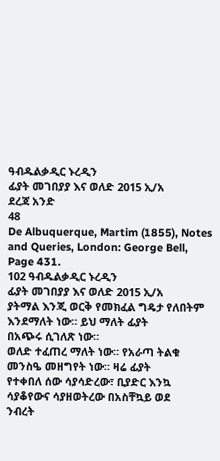ዓብዱልቃዲር ኑረዲን
ፊያት መገበያያ እና ወለድ 2015 ኢ/አ
ደረጃ አንድ
48
De Albuquerque, Martim (1855), Notes and Queries, London: George Bell,
Page 431.
102 ዓብዱልቃዲር ኑረዲን
ፊያት መገበያያ እና ወለድ 2015 ኢ/አ
ያትማል እንጂ ወርቅ የመክፈል ግዴታ የለበትም እንደማለት ነው። ይህ ማለት ፊያት
በአጭሩ ሲገለጽ ነው።
ወለድ ተፈጠረ ማለት ነው። የአራጣ ትልቁ መንስዔ መዘግየት ነው። ዛሬ ፊያት
የተቀበለ ሰው ሳያሳድረው፣ ቢያድር እንኳ ሳያቆየውና ሳያዘወትረው በአስቸኳይ ወደ
ንብረት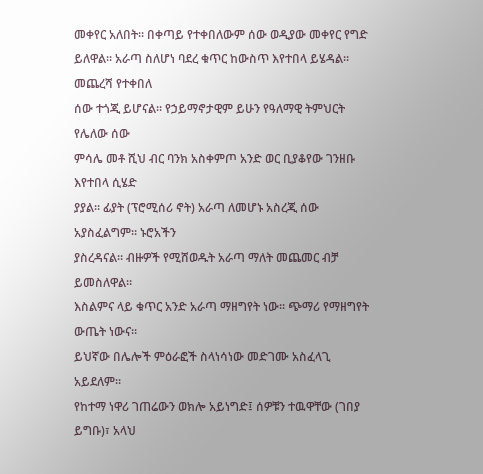መቀየር አለበት። በቀጣይ የተቀበለውም ሰው ወዲያው መቀየር የግድ
ይለዋል። አራጣ ስለሆነ ባደረ ቁጥር ከውስጥ እየተበላ ይሄዳል። መጨረሻ የተቀበለ
ሰው ተጎጂ ይሆናል። የኃይማኖታዊም ይሁን የዓለማዊ ትምህርት የሌለው ሰው
ምሳሌ መቶ ሺህ ብር ባንክ አስቀምጦ አንድ ወር ቢያቆየው ገንዘቡ እየተበላ ሲሄድ
ያያል። ፊያት (ፕሮሚሰሪ ኖት) አራጣ ለመሆኑ አስረጂ ሰው አያስፈልግም። ኑሮአችን
ያስረዳናል። ብዙዎች የሚሸወዱት አራጣ ማለት መጨመር ብቻ ይመስለዋል።
እስልምና ላይ ቁጥር አንድ አራጣ ማዘግየት ነው። ጭማሪ የማዘግየት ውጤት ነውና።
ይህኛው በሌሎች ምዕራፎች ስላነሳነው መድገሙ አስፈላጊ አይደለም።
የከተማ ነዋሪ ገጠሬውን ወክሎ አይነግድ፤ ሰዎቹን ተዉዋቸው (ገበያ ይግቡ)፣ አላህ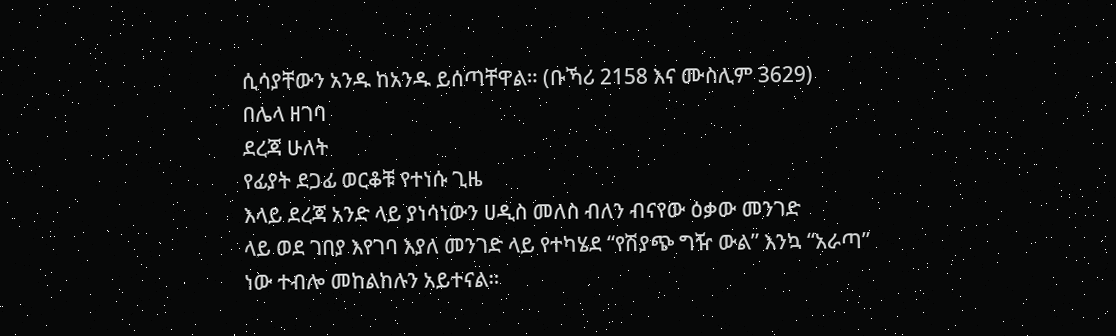ሲሳያቸውን አንዱ ከአንዱ ይሰጣቸዋል። (ቡኻሪ 2158 እና ሙስሊም 3629)
በሌላ ዘገባ
ደረጃ ሁለት
የፊያት ደጋፊ ወርቆቹ የተነሱ ጊዜ
እላይ ደረጃ አንድ ላይ ያነሳነውን ሀዲስ መለስ ብለን ብናየው ዕቃው መንገድ
ላይ ወደ ገበያ እየገባ እያለ መንገድ ላይ የተካሄደ “የሽያጭ ግዥ ውል” እንኳ “አራጣ”
ነው ተብሎ መከልከሉን አይተናል።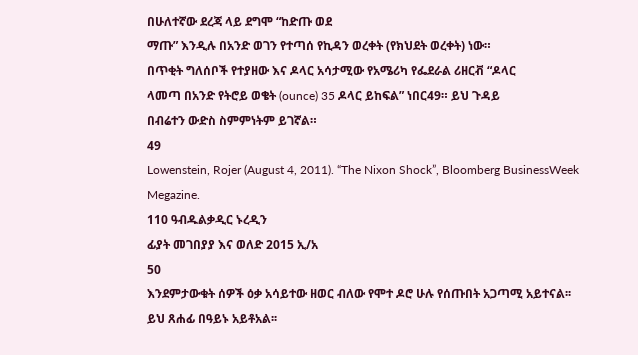በሁለተኛው ደረጃ ላይ ደግሞ “ከድጡ ወደ
ማጡ” እንዲሉ በአንድ ወገን የተጣሰ የኪዳን ወረቀት (የክህደት ወረቀት) ነው።
በጥቂት ግለሰቦች የተያዘው እና ዶላር አሳታሚው የአሜሪካ የፌደራል ሪዘርቭ “ዶላር
ላመጣ በአንድ የትሮይ ወቄት (ounce) 35 ዶላር ይከፍል” ነበር49። ይህ ጉዳይ
በብሬተን ውድስ ስምምነትም ይገኛል።
49
Lowenstein, Rojer (August 4, 2011). “The Nixon Shock”, Bloomberg BusinessWeek
Megazine.
110 ዓብዱልቃዲር ኑረዲን
ፊያት መገበያያ እና ወለድ 2015 ኢ/አ
50
እንደምታውቁት ሰዎች ዕቃ አሳይተው ዘወር ብለው የሞተ ዶሮ ሁሉ የሰጡበት አጋጣሚ አይተናል፡፡
ይህ ጸሐፊ በዓይኑ አይቶአል፡፡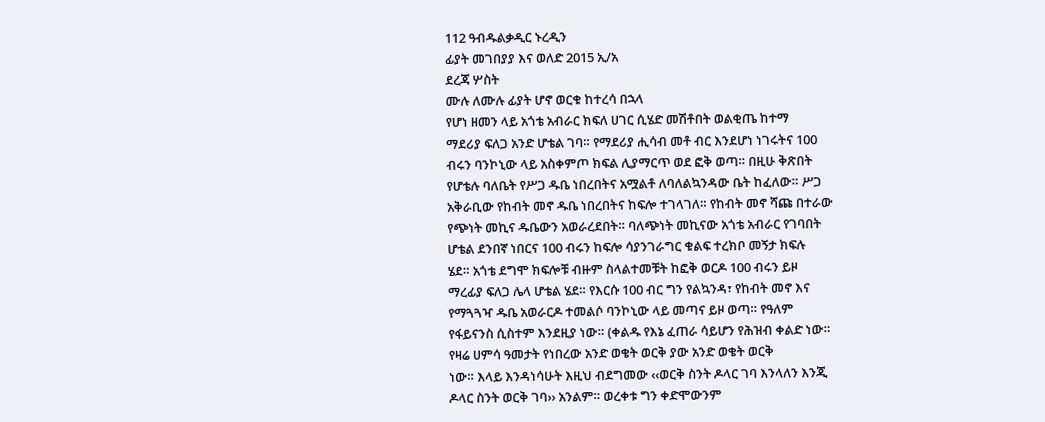112 ዓብዱልቃዲር ኑረዲን
ፊያት መገበያያ እና ወለድ 2015 ኢ/አ
ደረጃ ሦስት
ሙሉ ለሙሉ ፊያት ሆኖ ወርቁ ከተረሳ በኋላ
የሆነ ዘመን ላይ አጎቴ አብራር ክፍለ ሀገር ሲሄድ መሽቶበት ወልቂጤ ከተማ
ማደሪያ ፍለጋ አንድ ሆቴል ገባ። የማደሪያ ሒሳብ መቶ ብር እንደሆነ ነገሩትና 100
ብሩን ባንኮኒው ላይ አስቀምጦ ክፍል ሊያማርጥ ወደ ፎቅ ወጣ። በዚሁ ቅጽበት
የሆቴሉ ባለቤት የሥጋ ዱቤ ነበረበትና አሟልቶ ለባለልኳንዳው ቤት ከፈለው። ሥጋ
አቅራቢው የከብት መኖ ዱቤ ነበረበትና ከፍሎ ተገላገለ። የከብት መኖ ሻጩ በተራው
የጭነት መኪና ዱቤውን አወራረደበት። ባለጭነት መኪናው አጎቴ አብራር የገባበት
ሆቴል ደንበኛ ነበርና 100 ብሩን ከፍሎ ሳያንገራግር ቁልፍ ተረክቦ መኝታ ክፍሉ
ሄደ። አጎቴ ደግሞ ክፍሎቹ ብዙም ስላልተመቹት ከፎቅ ወርዶ 100 ብሩን ይዞ
ማረፊያ ፍለጋ ሌላ ሆቴል ሄደ። የእርሱ 100 ብር ግን የልኳንዳ፣ የከብት መኖ እና
የማጓጓዣ ዱቤ አወራርዶ ተመልሶ ባንኮኒው ላይ መጣና ይዞ ወጣ። የዓለም
የፋይናንስ ሲስተም እንደዚያ ነው። (ቀልዱ የእኔ ፈጠራ ሳይሆን የሕዝብ ቀልድ ነው።
የዛሬ ሀምሳ ዓመታት የነበረው አንድ ወቄት ወርቅ ያው አንድ ወቄት ወርቅ
ነው። እላይ እንዳነሳሁት እዚህ ብደግመው ‹‹ወርቅ ስንት ዶላር ገባ እንላለን እንጂ
ዶላር ስንት ወርቅ ገባ›› አንልም። ወረቀቱ ግን ቀድሞውንም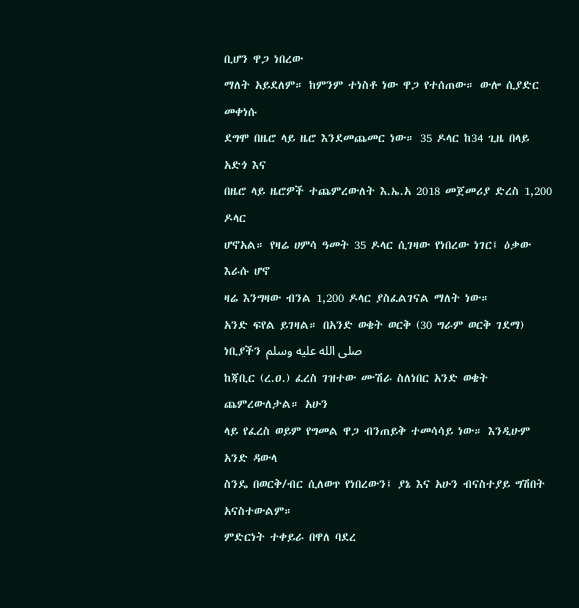ቢሆን ዋጋ ነበረው
ማለት አይደለም። ከምንም ተነስቶ ነው ዋጋ የተሰጠው። ውሎ ሲያድር መቀነሱ
ደግሞ በዜሮ ላይ ዜሮ እንደመጨመር ነው። 35 ዶላር ከ34 ጊዜ በላይ አድጎ እና
በዜሮ ላይ ዜሮዎች ተጨምረውለት እ.ኤ.አ 2018 መጀመሪያ ድረስ 1,200 ዶላር
ሆኖአል። የዛሬ ሀምሳ ዓመት 35 ዶላር ሲገዛው የነበረው ነገር፤ ዕቃው እራሱ ሆኖ
ዛሬ እንግዛው ብንል 1,200 ዶላር ያስፈልገናል ማለት ነው።
አንድ ፍየል ይገዛል። በአንድ ወቄት ወርቅ (30 ግራም ወርቅ ገደማ) ነቢያችን صلى الله عليه وسلم
ከጃቢር (ረ.ዐ.) ፈረስ ገዝተው ሙሽራ ስለነበር አንድ ወቄት ጨምረውለታል። አሁን
ላይ የፈረስ ወይም የግመል ዋጋ ብንጠይቅ ተመሳሳይ ነው። እንዲሁም አንድ ዳውላ
ስንዴ በወርቅ/ብር ሲለወጥ የነበረውን፤ ያኔ እና አሁን ብናስተያይ ግሽበት
አናስተውልም።
ምድርነት ተቀይራ በዋለ ባደረ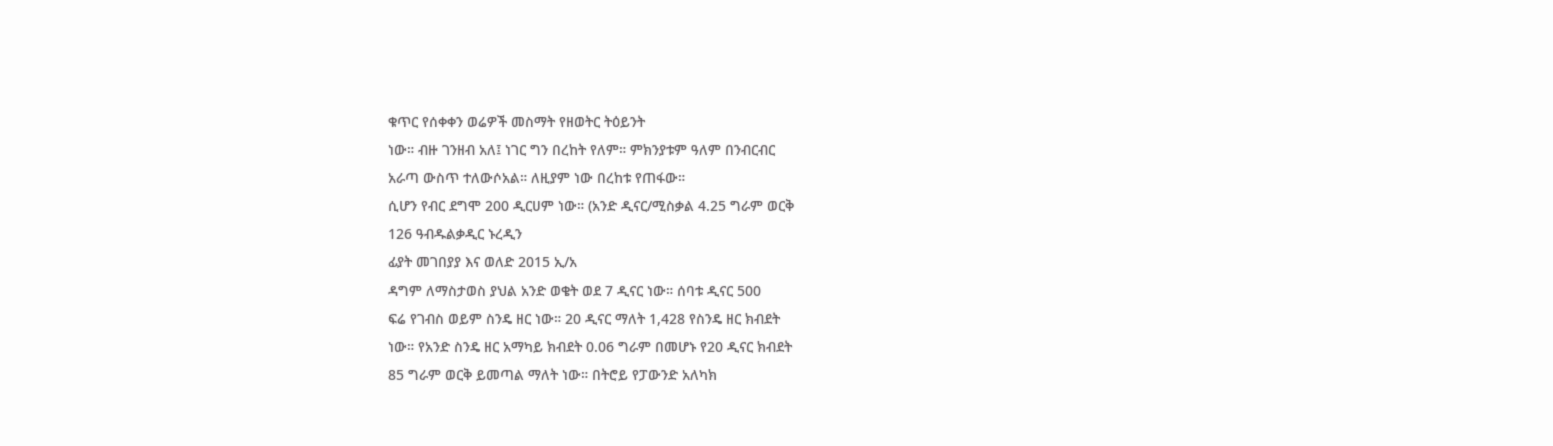ቁጥር የሰቀቀን ወሬዎች መስማት የዘወትር ትዕይንት
ነው። ብዙ ገንዘብ አለ፤ ነገር ግን በረከት የለም። ምክንያቱም ዓለም በንብርብር
አራጣ ውስጥ ተለውሶአል። ለዚያም ነው በረከቱ የጠፋው።
ሲሆን የብር ደግሞ 200 ዲርሀም ነው። (አንድ ዲናር/ሚስቃል 4.25 ግራም ወርቅ
126 ዓብዱልቃዲር ኑረዲን
ፊያት መገበያያ እና ወለድ 2015 ኢ/አ
ዳግም ለማስታወስ ያህል አንድ ወቄት ወደ 7 ዲናር ነው። ሰባቱ ዲናር 500
ፍሬ የገብስ ወይም ስንዴ ዘር ነው። 20 ዲናር ማለት 1,428 የስንዴ ዘር ክብደት
ነው። የአንድ ስንዴ ዘር አማካይ ክብደት 0.06 ግራም በመሆኑ የ20 ዲናር ክብደት
85 ግራም ወርቅ ይመጣል ማለት ነው። በትሮይ የፓውንድ አለካክ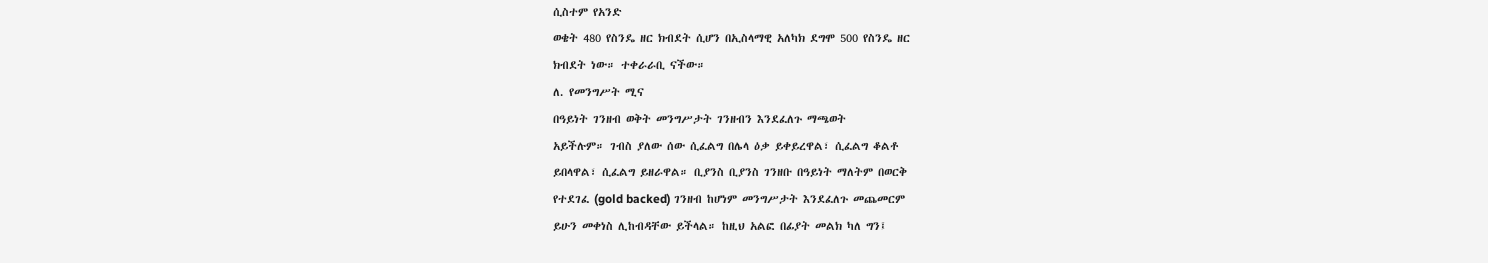ሲስተም የአንድ
ወቄት 480 የስንዴ ዘር ክብደት ሲሆን በኢስላማዊ አለካክ ደግሞ 500 የስንዴ ዘር
ክብደት ነው። ተቀራራቢ ናችው።
ለ. የመንግሥት ሚና
በዓይነት ገንዘብ ወቅት መንግሥታት ገንዘብን እንደፈለጉ ማጫወት
አይችሉም። ገብስ ያለው ሰው ሲፈልግ በሌላ ዕቃ ይቀይረዋል፣ ሲፈልግ ቆልቶ
ይበላዋል፣ ሲፈልግ ይዘራዋል። ቢያንስ ቢያንስ ገንዘቡ በዓይነት ማለትም በወርቅ
የተደገፈ (gold backed) ገንዘብ ከሆነም መንግሥታት እንደፈለጉ መጨመርም
ይሁን መቀነስ ሊከብዳቸው ይችላል። ከዚህ አልፎ በፊያት መልክ ካለ ግን፤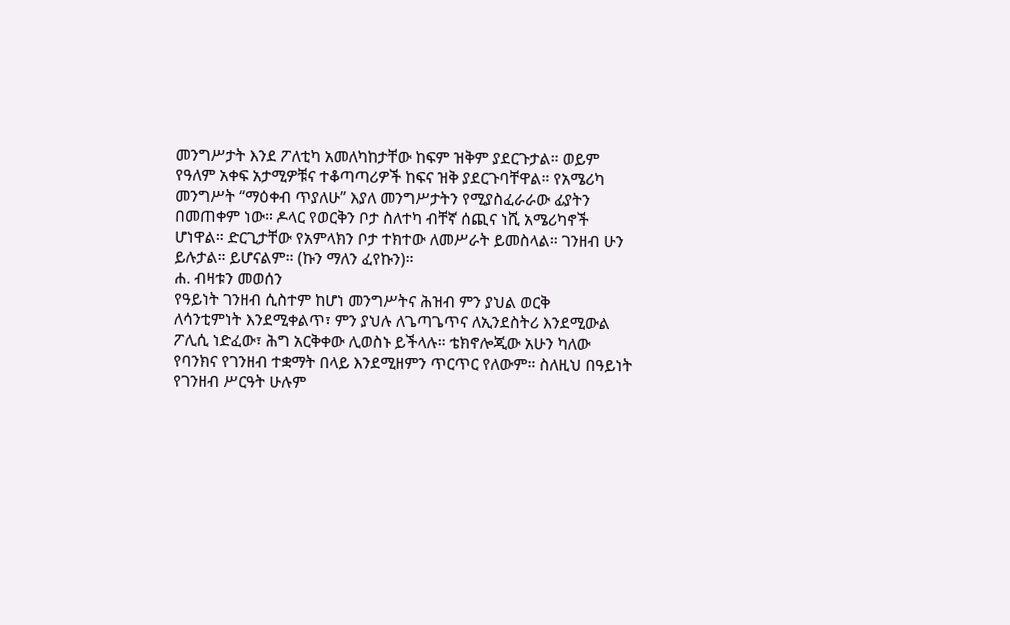መንግሥታት እንደ ፖለቲካ አመለካከታቸው ከፍም ዝቅም ያደርጉታል። ወይም
የዓለም አቀፍ አታሚዎቹና ተቆጣጣሪዎች ከፍና ዝቅ ያደርጉባቸዋል። የአሜሪካ
መንግሥት “ማዕቀብ ጥያለሁ” እያለ መንግሥታትን የሚያስፈራራው ፊያትን
በመጠቀም ነው። ዶላር የወርቅን ቦታ ስለተካ ብቸኛ ሰጪና ነሺ አሜሪካኖች
ሆነዋል። ድርጊታቸው የአምላክን ቦታ ተክተው ለመሥራት ይመስላል። ገንዘብ ሁን
ይሉታል። ይሆናልም። (ኩን ማለን ፈየኩን)።
ሐ. ብዛቱን መወሰን
የዓይነት ገንዘብ ሲስተም ከሆነ መንግሥትና ሕዝብ ምን ያህል ወርቅ
ለሳንቲምነት እንደሚቀልጥ፣ ምን ያህሉ ለጌጣጌጥና ለኢንደስትሪ እንደሚውል
ፖሊሲ ነድፈው፣ ሕግ አርቅቀው ሊወስኑ ይችላሉ። ቴክኖሎጂው አሁን ካለው
የባንክና የገንዘብ ተቋማት በላይ እንደሚዘምን ጥርጥር የለውም። ስለዚህ በዓይነት
የገንዘብ ሥርዓት ሁሉም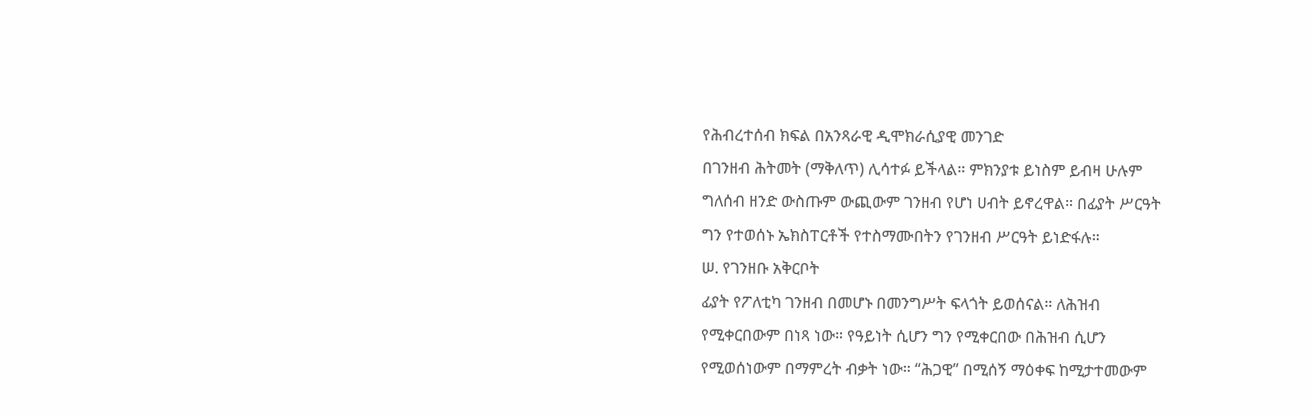የሕብረተሰብ ክፍል በአንጻራዊ ዲሞክራሲያዊ መንገድ
በገንዘብ ሕትመት (ማቅለጥ) ሊሳተፉ ይችላል። ምክንያቱ ይነስም ይብዛ ሁሉም
ግለሰብ ዘንድ ውስጡም ውጪውም ገንዘብ የሆነ ሀብት ይኖረዋል። በፊያት ሥርዓት
ግን የተወሰኑ ኤክስፐርቶች የተስማሙበትን የገንዘብ ሥርዓት ይነድፋሉ።
ሠ. የገንዘቡ አቅርቦት
ፊያት የፖለቲካ ገንዘብ በመሆኑ በመንግሥት ፍላጎት ይወሰናል። ለሕዝብ
የሚቀርበውም በነጻ ነው። የዓይነት ሲሆን ግን የሚቀርበው በሕዝብ ሲሆን
የሚወሰነውም በማምረት ብቃት ነው። “ሕጋዊ” በሚሰኝ ማዕቀፍ ከሚታተመውም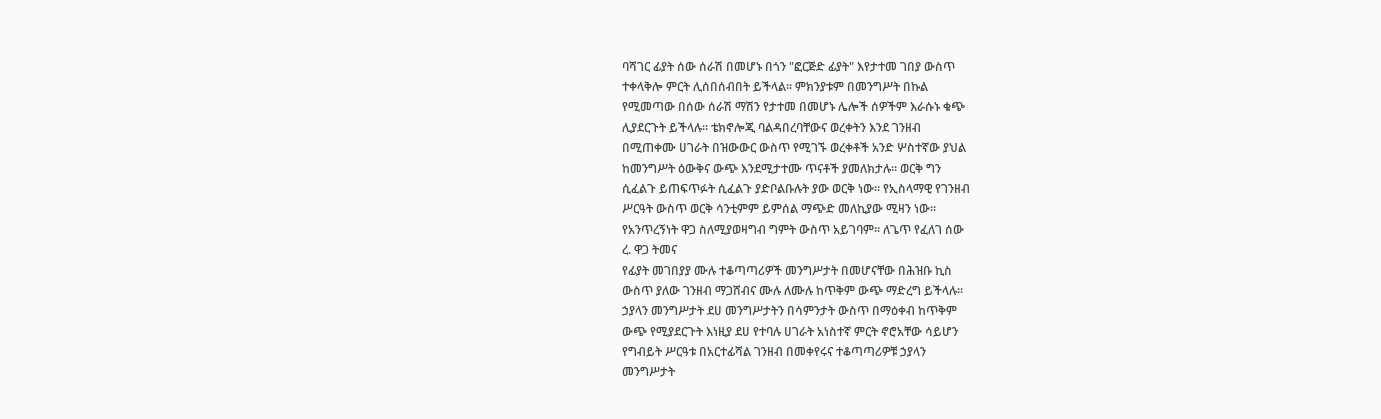ባሻገር ፊያት ሰው ሰራሽ በመሆኑ በጎን "ፎርጅድ ፊያት" እየታተመ ገበያ ውስጥ
ተቀላቅሎ ምርት ሊሰበሰብበት ይችላል። ምክንያቱም በመንግሥት በኩል
የሚመጣው በሰው ሰራሽ ማሽን የታተመ በመሆኑ ሌሎች ሰዎችም እራሱኑ ቁጭ
ሊያደርጉት ይችላሉ። ቴክኖሎጂ ባልዳበረባቸውና ወረቀትን እንደ ገንዘብ
በሚጠቀሙ ሀገራት በዝውውር ውስጥ የሚገኙ ወረቀቶች አንድ ሦስተኛው ያህል
ከመንግሥት ዕውቅና ውጭ እንደሚታተሙ ጥናቶች ያመለክታሉ። ወርቅ ግን
ሲፈልጉ ይጠፍጥፉት ሲፈልጉ ያድቦልቡሉት ያው ወርቅ ነው። የኢስላማዊ የገንዘብ
ሥርዓት ውስጥ ወርቅ ሳንቲምም ይምሰል ማጭድ መለኪያው ሚዛን ነው።
የአንጥረኝነት ዋጋ ስለሚያወዛግብ ግምት ውስጥ አይገባም። ለጌጥ የፈለገ ሰው
ረ. ዋጋ ትመና
የፊያት መገበያያ ሙሉ ተቆጣጣሪዎች መንግሥታት በመሆናቸው በሕዝቡ ኪስ
ውስጥ ያለው ገንዘብ ማጋሸብና ሙሉ ለሙሉ ከጥቅም ውጭ ማድረግ ይችላሉ።
ኃያላን መንግሥታት ደሀ መንግሥታትን በሳምንታት ውስጥ በማዕቀብ ከጥቅም
ውጭ የሚያደርጉት እነዚያ ደሀ የተባሉ ሀገራት አነስተኛ ምርት ኖሮአቸው ሳይሆን
የግብይት ሥርዓቱ በአርተፊሻል ገንዘብ በመቀየሩና ተቆጣጣሪዎቹ ኃያላን
መንግሥታት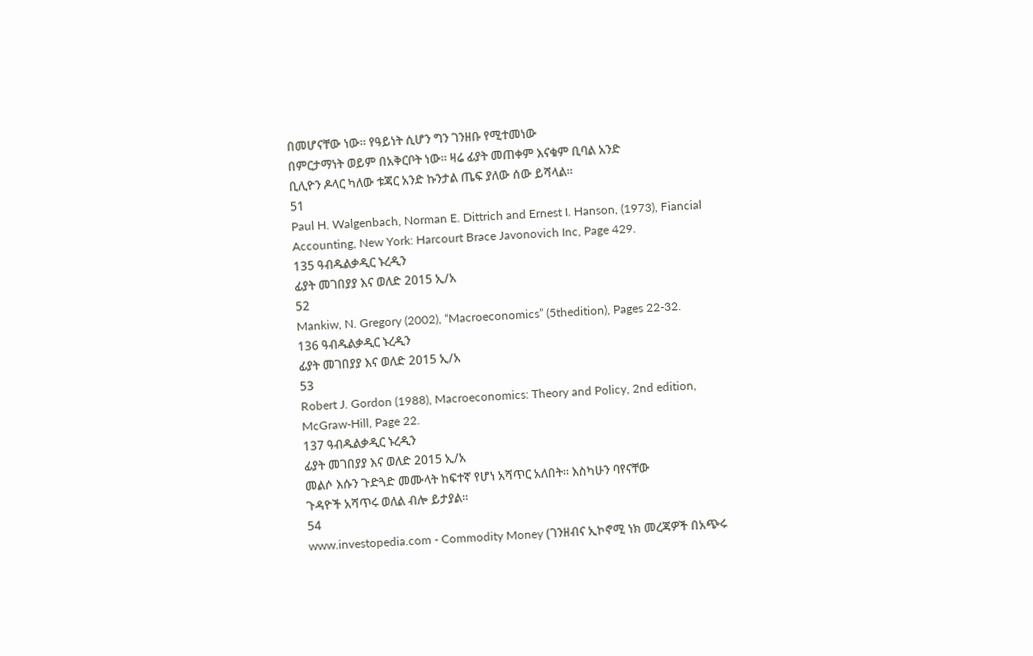በመሆናቸው ነው። የዓይነት ሲሆን ግን ገንዘቡ የሚተመነው
በምርታማነት ወይም በአቅርቦት ነው። ዛሬ ፊያት መጠቀም እናቁም ቢባል አንድ
ቢሊዮን ዶላር ካለው ቱጃር አንድ ኩንታል ጤፍ ያለው ሰው ይሻላል።
51
Paul H. Walgenbach, Norman E. Dittrich and Ernest I. Hanson, (1973), Fiancial
Accounting, New York: Harcourt Brace Javonovich Inc, Page 429.
135 ዓብዱልቃዲር ኑረዲን
ፊያት መገበያያ እና ወለድ 2015 ኢ/አ
52
Mankiw, N. Gregory (2002), “Macroeconomics” (5thedition), Pages 22-32.
136 ዓብዱልቃዲር ኑረዲን
ፊያት መገበያያ እና ወለድ 2015 ኢ/አ
53
Robert J. Gordon (1988), Macroeconomics: Theory and Policy, 2nd edition,
McGraw-Hill, Page 22.
137 ዓብዱልቃዲር ኑረዲን
ፊያት መገበያያ እና ወለድ 2015 ኢ/አ
መልሶ እሱን ጉድጓድ መሙላት ከፍተኛ የሆነ አሻጥር አለበት። እስካሁን ባየናቸው
ጉዳዮች አሻጥሩ ወለል ብሎ ይታያል።
54
www.investopedia.com - Commodity Money (ገንዘብና ኢኮኖሚ ነክ መረጃዎች በአጭሩ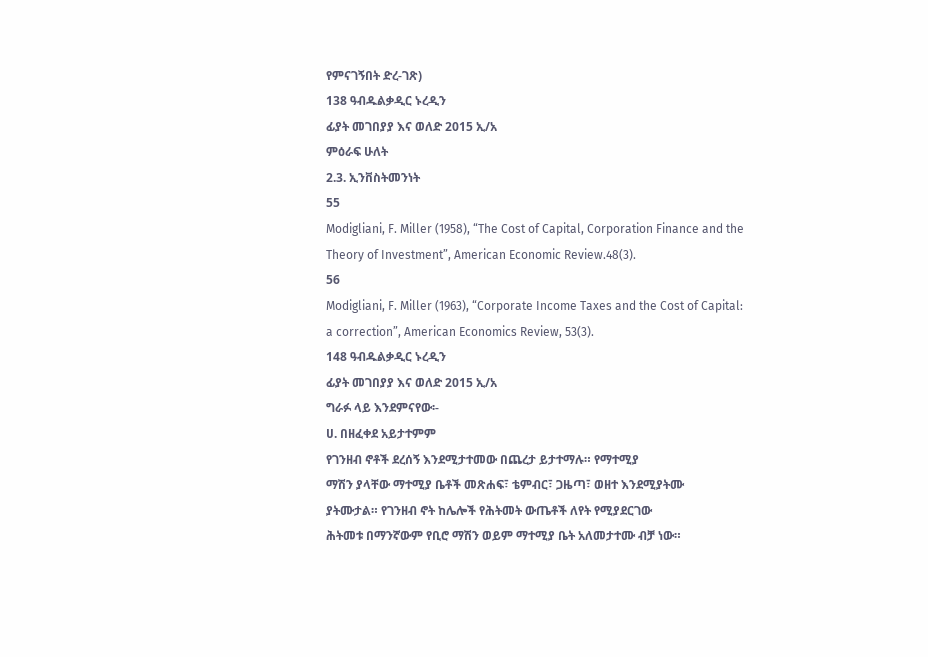የምናገኝበት ድረ-ገጽ)
138 ዓብዱልቃዲር ኑረዲን
ፊያት መገበያያ እና ወለድ 2015 ኢ/አ
ምዕራፍ ሁለት
2.3. ኢንቨስትመንነት
55
Modigliani, F. Miller (1958), “The Cost of Capital, Corporation Finance and the
Theory of Investment”, American Economic Review.48(3).
56
Modigliani, F. Miller (1963), “Corporate Income Taxes and the Cost of Capital:
a correction”, American Economics Review, 53(3).
148 ዓብዱልቃዲር ኑረዲን
ፊያት መገበያያ እና ወለድ 2015 ኢ/አ
ግራፉ ላይ እንደምናየው፡-
ሀ. በዘፈቀደ አይታተምም
የገንዘብ ኖቶች ደረሰኝ እንደሚታተመው በጨረታ ይታተማሉ። የማተሚያ
ማሽን ያላቸው ማተሚያ ቤቶች መጽሐፍ፣ ቴምብር፣ ጋዜጣ፣ ወዘተ እንደሚያትሙ
ያትሙታል። የገንዘብ ኖት ከሌሎች የሕትመት ውጤቶች ለየት የሚያደርገው
ሕትመቱ በማንኛውም የቢሮ ማሽን ወይም ማተሚያ ቤት አለመታተሙ ብቻ ነው።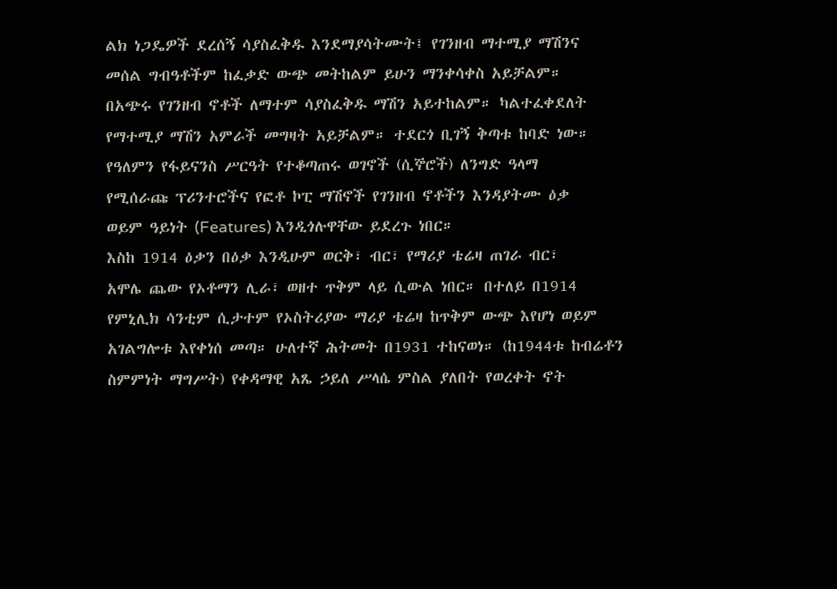ልክ ነጋዴዎች ደረሰኝ ሳያስፈቅዱ እንደማያሳትሙት፤ የገንዘብ ማተሚያ ማሽንና
መሰል ግብዓቶችም ከፈቃድ ውጭ መትከልም ይሁን ማንቀሳቀስ አይቻልም።
በአጭሩ የገንዘብ ኖቶች ለማተም ሳያስፈቅዱ ማሽን አይተከልም። ካልተፈቀደለት
የማተሚያ ማሽን አምራች መግዛት አይቻልም። ተደርጎ ቢገኝ ቅጣቱ ከባድ ነው።
የዓለምን የፋይናንስ ሥርዓት የተቆጣጠሩ ወገኖች (ሲኞሮች) ለንግድ ዓላማ
የሚሰራጩ ፕሪንተሮችና የፎቶ ኮፒ ማሽኖች የገንዘብ ኖቶችን እንዳያትሙ ዕቃ
ወይም ዓይነት (Features) እንዲጎሉዋቸው ይደረጉ ነበር።
እስከ 1914 ዕቃን በዕቃ እንዲሁም ወርቅ፣ ብር፣ የማሪያ ቴሬዛ ጠገራ ብር፣
አሞሌ ጨው የኦቶማን ሊራ፣ ወዘተ ጥቅም ላይ ሲውል ነበር። በተለይ በ1914
የምኒሊክ ሳንቲም ሲታተም የኦስትሪያው ማሪያ ቴሬዛ ከጥቅም ውጭ እየሆነ ወይም
አገልግሎቱ እየቀነሰ መጣ። ሁለተኛ ሕትመት በ1931 ተከናወነ። (ከ1944ቱ ከብሬቶን
ስምምነት ማግሥት) የቀዳማዊ አጼ ኃይለ ሥላሴ ምስል ያለበት የወረቀት ኖት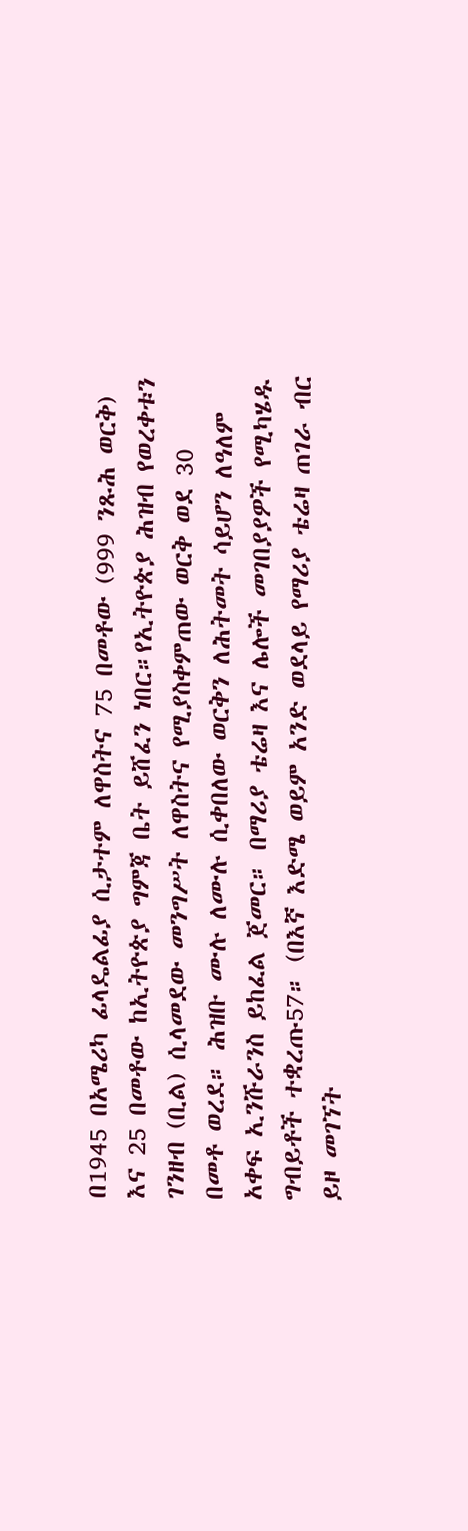በ1945 በአሜሪካ ፊላዴልፊያ ሲታተም ለዋስትና 75 በመቶው (999 ንጹሕ ወርቅ)
እና 25 በመቶው ከኢትዮጵያ ግምጃ ቤት ይሸፈን ነበር።የኢትዮጵያ ሕዝብ የወረቀቱን
ገንዘብ (ቢል) ሲላመደው መንግሥት ለዋስትና የሚያስቀምጠው ወርቅ ወደ 30
በመቶ ወረደ። ሕዝቡ ሙሉ ለሙሉ ሲቀበለው ወርቅን ለሕትመት ሳይሆን ለዓለም
አቀፍ ኢንሹራንስ ይከፈል ጀመር። በማሪያ ቴሬዛ እና ሌሎች መገበያያዎች የሚካሄዱ
ግብይቶች ተቋረጡ57። (በእኛ እድሜ ወይም አንድ ወደላይ የማሪያ ቴሬዛ ጠገራ ብር
ይዞ መገኘት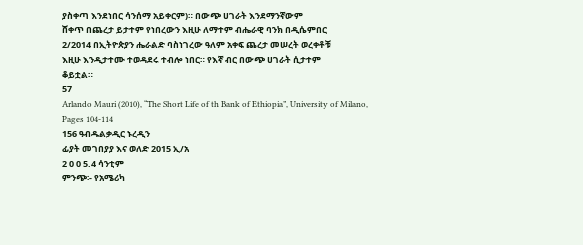ያስቀጣ እንደነበር ሳንሰማ አይቀርም)። በውጭ ሀገራት እንደማንኛውም
ሸቀጥ በጨረታ ይታተም የነበረውን እዚሁ ለማተም ብሔራዊ ባንክ በዲሴምበር
2/2014 በኢትዮጵያን ሔራልድ ባስነገረው ዓለም አቀፍ ጨረታ መሠረት ወረቀቶቹ
እዚሁ እንዲታተሙ ተወዳደሩ ተብሎ ነበር። የእኛ ብር በውጭ ሀገራት ሲታተም
ቆይቷል።
57
Arlando Mauri (2010), “The Short Life of th Bank of Ethiopia”, University of Milano,
Pages 104-114
156 ዓብዱልቃዲር ኑረዲን
ፊያት መገበያያ እና ወለድ 2015 ኢ/አ
2 0 0 5.4 ሳንቲም
ምንጭ፡- የአሜሪካ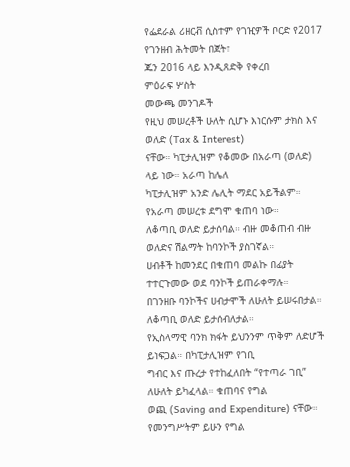የፌደራል ሪዘርቭ ሲስተም የገዢዎች ቦርድ የ2017 የገንዘብ ሕትመት በጀት፣
ጁን 2016 ላይ እንዲጸድቅ የቀረበ
ምዕራፍ ሦስት
መውጫ መንገዶች
የዚህ መሠረቶች ሁለት ሲሆኑ እነርሱም ታክስ እና ወለድ (Tax & Interest)
ናቸው። ካፒታሊዝም የቆመው በአራጣ (ወለድ) ላይ ነው። አራጣ ከሌለ
ካፒታሊዝም አንድ ሌሊት ማደር አይችልም። የአራጣ መሠረቱ ደግሞ ቁጠባ ነው።
ለቆጣቢ ወለድ ይታሰባል። ብዙ መቆጠብ ብዙ ወለድና ሽልማት ከባንኮች ያስገኛል።
ሀብቶች ከመንደር በቁጠባ መልኩ በፊያት ተተርጉመው ወደ ባንኮች ይጠራቀማሉ።
በገንዘቡ ባንኮችና ሀብታሞች ለሁለት ይሠሩበታል። ለቆጣቢ ወለድ ይታሰብለታል።
የኢስላማዊ ባንክ ክፋት ይህንንም ጥቅም ለድሆች ይነፍጋል። በካፒታሊዝም የገቢ
ግብር እና ጡረታ የተከፈለበት “የተጣራ ገቢ” ለሁለት ይካፈላል። ቁጠባና የግል
ወጪ (Saving and Expenditure) ናቸው። የመንግሥትም ይሁን የግል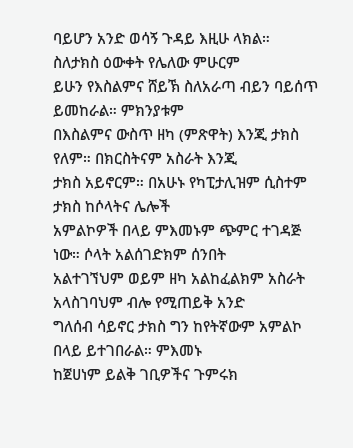ባይሆን አንድ ወሳኝ ጉዳይ እዚሁ ላክል። ስለታክስ ዕውቀት የሌለው ምሁርም
ይሁን የእስልምና ሸይኽ ስለአራጣ ብይን ባይሰጥ ይመከራል። ምክንያቱም
በእስልምና ውስጥ ዘካ (ምጽዋት) እንጂ ታክስ የለም። በክርስትናም አስራት እንጂ
ታክስ አይኖርም። በአሁኑ የካፒታሊዝም ሲስተም ታክስ ከሶላትና ሌሎች
አምልኮዎች በላይ ምእመኑም ጭምር ተገዳጅ ነው። ሶላት አልሰገድክም ሰንበት
አልተገኘህም ወይም ዘካ አልከፈልክም አስራት አላስገባህም ብሎ የሚጠይቅ አንድ
ግለሰብ ሳይኖር ታክስ ግን ከየትኛውም አምልኮ በላይ ይተገበራል። ምእመኑ
ከጀሀነም ይልቅ ገቢዎችና ጉምሩክ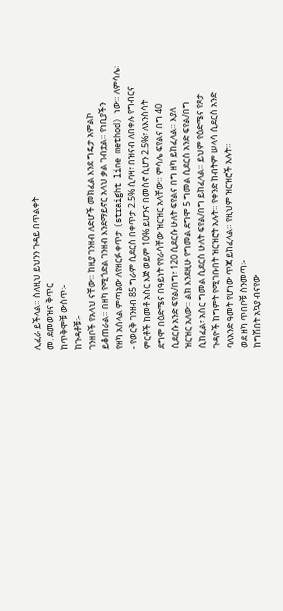ሊፈራ ይችላል። ስለዚህ ይህንን ጉዳይ በጥልቀት
መ. ደመወዝና ቅጥር
ከጥቅሞቹ ውስጥ፡-
ከጉዳቶቹ፡-
ገንዘቦች የአላህ ናቸው። ከዚያ ገንዘብ ለድሆች መክፈል እንደ ግዴታ አምልኮ
ይቆጠራል። በዘካ የሚጎድል ገንዘብ እንደማይኖር አላህ ቃል ገብቷል። የነቢያችን
የዘካ አሰላል ምጣኔው ለየዘርፉ ቀጥታ (straight line method) ነው። ለምሳሌ፡
- የወርቅ ገንዘብ 85 ግራም ሲደርስ በቀጥታ 2.5% ሲባዛ፣ በዝናብ ለበቀሉ የግብርና
ምርቶች ከመቶ አስር እጅ ወይም 10% ይሆንና በመስኖ ሲሆን 2.5%፣ ለእንስሳት
ደግሞ በዕድሜና በዓይነት የየራሳቸው ዝርዝር አላቸው። ምሳሌ ፍየልና በግ 40
ሲደርሱ አንድ ፍየል/በግ፣ 120 ሲደርሱ ሁለት ፍየልና በግ ዘካ ይከፈላል። እያለ
ዝርዝር አለው። ልክ እንደዚሁ የግመል ደግሞ 5 ግመል ሲደርስ አንድ ፍየል/በግ
ሲከፈል፣ አስር ግመል ሲደርስ ሁለት ፍየል/በግ ይከፈላል። ይህም የዕድሜና የጾታ
ጉዳዮች ከግምት የሚገቡበት ዝርዝሮት አሉት። የቀንድ ከብትም ሠላሳ ሲደርስ አንድ
ባለአንድ ዓመት የሆነው ጥጃ ይከፈላል። የዚህም ዝርዝሮች አሉት።
ወደ ዘካ ጥበቦቹ ስንመጣ፡-
ከግሽበት አኳያ ብናየው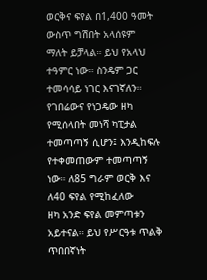ወርቅና ፍየል በ1,400 ዓመት ውስጥ ግሽበት አላሰዩም
ማለት ይቻላል። ይህ የአላህ ተዓምር ነው። ስንዴም ጋር ተመሳሳይ ነገር እናገኛለን።
የገበሬውና የነጋዴው ዘካ የሚሰላበት መነሻ ካፒታል ተመጣጣኝ ሲሆን፤ እንዲከፍሉ
የተቀመጠውም ተመጣጣኝ ነው። ለ85 ግራም ወርቅ እና ለ40 ፍየል የሚከፈለው
ዘካ አንድ ፍየል መምጣቱን አይተናል። ይህ የሥርዓቱ ጥልቅ ጥበበኛነት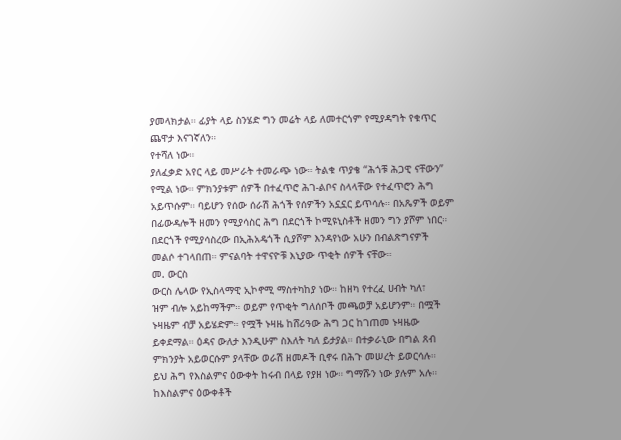ያመላክታል። ፊያት ላይ ስንሄድ ግን መሬት ላይ ለመተርጎም የሚያዳግት የቁጥር
ጨዋታ እናገኛለን።
የተሻለ ነው።
ያለፈቃድ አየር ላይ መሥራት ተመራጭ ነው። ትልቁ ጥያቄ “ሕጎቹ ሕጋዊ ናቸውን”
የሚል ነው። ምክንያቱም ሰዎች በተፈጥሮ ሕገ-ልቦና ስላላቸው የተፈጥሮን ሕግ
አይጥሱም። ባይሆን የሰው ሰራሽ ሕጎች የሰዎችን አኗኗር ይጥሳሉ። በአጼዎች ወይም
በፊውዳሎች ዘመን የሚያሳስር ሕግ በደርጎች ኮሚዩኒስቶች ዘመን ግን ያሾም ነበር።
በደርጎች የሚያሳስረው በኢሕአዴጎች ሲያሾም እንዳየነው አሁን በብልጽግናዎች
መልሶ ተገላበጠ። ምናልባት ተዋናዮቹ እኒያው ጥቂት ሰዎች ናቸው።
መ. ውርስ
ውርስ ሌላው የኢስላማዊ ኢኮኖሚ ማስተካከያ ነው። ከዘካ የተረፈ ሀብት ካለ፣
ዝም ብሎ አይከማችም። ወይም የጥቂት ግለሰቦች መጫወቻ አይሆንም። በሟች
ኑዛዜም ብቻ አይሄድም። የሟች ኑዛዜ ከሸሪዓው ሕግ ጋር ከገጠመ ኑዛዜው
ይቀደማል። ዕዳና ውለታ እንዲሁም ስእለት ካለ ይታያል። በተቃራኒው በግል ጸብ
ምክንያት አይወርሱም ያላቸው ወራሽ ዘመዶች ቢኖሩ በሕጉ መሠረት ይወርሳሉ።
ይህ ሕግ የእስልምና ዕውቀት ከሩብ በላይ የያዘ ነው። ግማሹን ነው ያሉም አሉ።
ከእስልምና ዕውቀቶች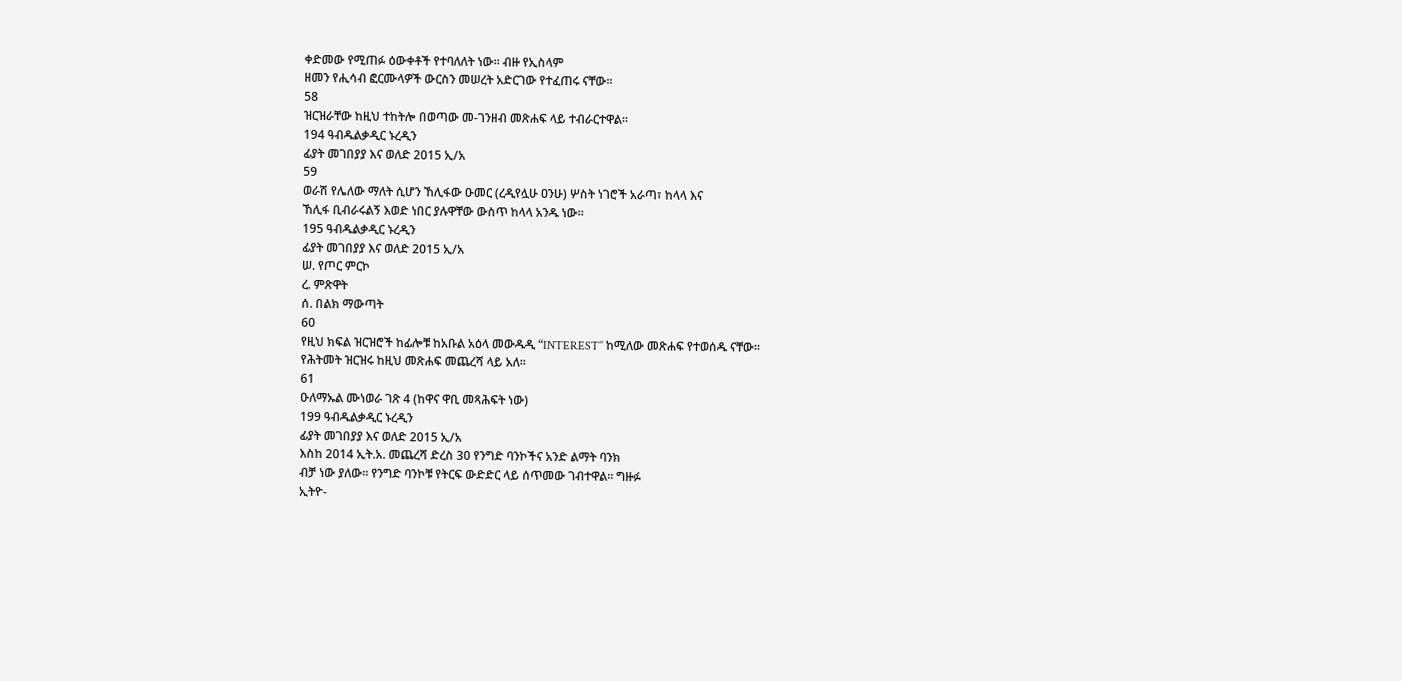ቀድመው የሚጠፉ ዕውቀቶች የተባለለት ነው። ብዙ የኢስላም
ዘመን የሒሳብ ፎርሙላዎች ውርስን መሠረት አድርገው የተፈጠሩ ናቸው።
58
ዝርዝራቸው ከዚህ ተከትሎ በወጣው መ-ገንዘብ መጽሐፍ ላይ ተብራርተዋል።
194 ዓብዱልቃዲር ኑረዲን
ፊያት መገበያያ እና ወለድ 2015 ኢ/አ
59
ወራሽ የሌለው ማለት ሲሆን ኸሊፋው ዑመር (ረዲየሏሁ ዐንሁ) ሦስት ነገሮች አራጣ፣ ከላላ እና
ኸሊፋ ቢብራሩልኝ እወድ ነበር ያሉዋቸው ውስጥ ከላላ አንዱ ነው፡፡
195 ዓብዱልቃዲር ኑረዲን
ፊያት መገበያያ እና ወለድ 2015 ኢ/አ
ሠ. የጦር ምርኮ
ረ. ምጽዋት
ሰ. በልክ ማውጣት
60
የዚህ ክፍል ዝርዝሮች ከፊሎቹ ከአቡል አዕላ መውዱዲ “INTEREST’’ ከሚለው መጽሐፍ የተወሰዱ ናቸው፡፡
የሕትመት ዝርዝሩ ከዚህ መጽሐፍ መጨረሻ ላይ አለ፡፡
61
ዑለማኡል ሙነወራ ገጽ 4 (ከዋና ዋቢ መጻሕፍት ነው)
199 ዓብዱልቃዲር ኑረዲን
ፊያት መገበያያ እና ወለድ 2015 ኢ/አ
እስከ 2014 ኢት.አ. መጨረሻ ድረስ 30 የንግድ ባንኮችና አንድ ልማት ባንክ
ብቻ ነው ያለው። የንግድ ባንኮቹ የትርፍ ውድድር ላይ ሰጥመው ገብተዋል። ግዙፉ
ኢትዮ-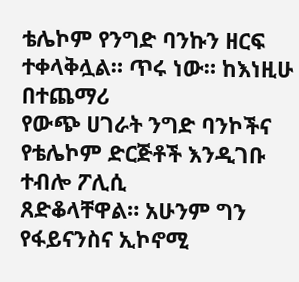ቴሌኮም የንግድ ባንኩን ዘርፍ ተቀላቅሏል። ጥሩ ነው። ከእነዚሁ በተጨማሪ
የውጭ ሀገራት ንግድ ባንኮችና የቴሌኮም ድርጅቶች እንዲገቡ ተብሎ ፖሊሲ
ጸድቆላቸዋል። አሁንም ግን የፋይናንስና ኢኮኖሚ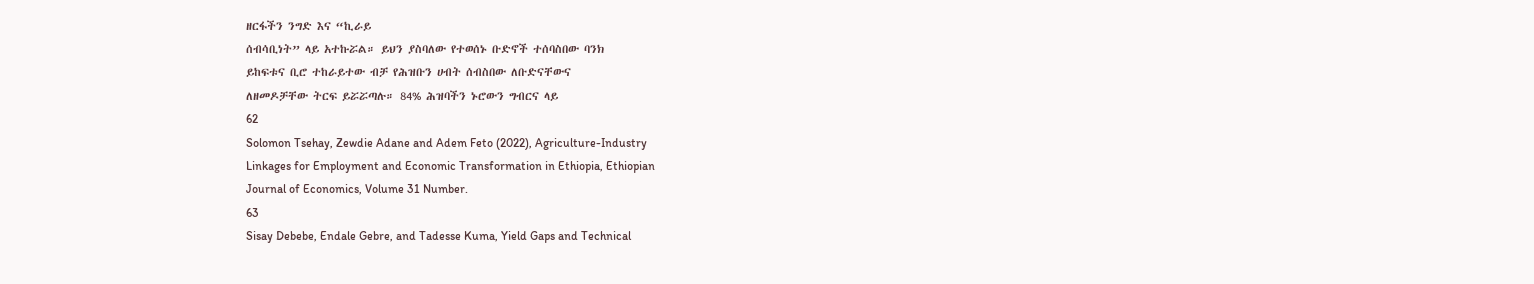ዘርፋችን ንግድ እና “ኪራይ
ሰብሳቢነት” ላይ አተኩሯል። ይህን ያስባለው የተወሰኑ ቡድኖች ተሰባስበው ባንክ
ይከፍቱና ቢሮ ተከራይተው ብቻ የሕዝቡን ሀብት ሰብስበው ለቡድናቸውና
ለዘመዶቻቸው ትርፍ ይሯሯጣሉ። 84% ሕዝባችን ኑሮውን ግብርና ላይ
62
Solomon Tsehay, Zewdie Adane and Adem Feto (2022), Agriculture-Industry
Linkages for Employment and Economic Transformation in Ethiopia, Ethiopian
Journal of Economics, Volume 31 Number.
63
Sisay Debebe, Endale Gebre, and Tadesse Kuma, Yield Gaps and Technical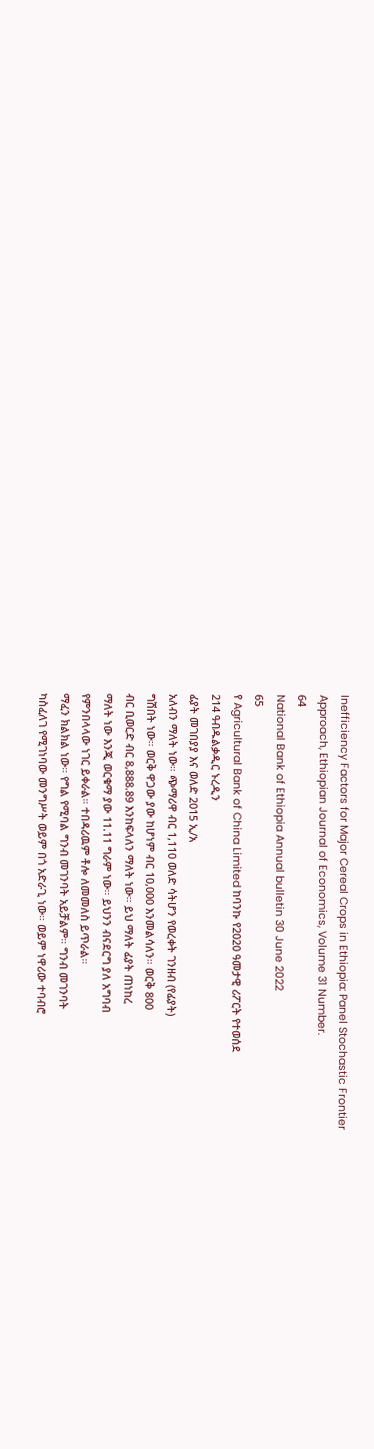Inefficiency Factors for Major Cereal Crops in Ethiopia: Panel Stochastic Frontier
Approach, Ethiopian Journal of Economics, Volume 31 Number.
64
National Bank of Ethiopia Annual bulletin 30 June 2022
65
የ Agricultural Bank of China Limited ከባንኩ የ2020 ዓመታዊ ሪፖርት የተወሰደ
214 ዓብዱልቃዲር ኑረዲን
ፊያት መገበያያ እና ወለድ 2015 ኢ/አ
አለብን ማለት ነው። ጭማሪዋ ብር 1,110 ወለድ ሳትሆን የወረቀት ገንዘብ (የፊያት)
ግሽበት ነው። ወርቅ ዋጋው ያው ከሆነም ብር 10,000 እንመልሳለን። ወርቅ 800
ብር ቢወርድ ብር 8,888.89 እንከፍላለን ማለት ነው። ይህ ማለት ፊያት ጠነከረ
ማለት ነው እንጂ ወርቁማ ያው 11.11 ግራም ነው። ይህንን ብናደርግ ያለ አግባብ
የምንበላላው ነገር ይቀራል። ተበዳሪዉም ቶሎ ለመመለስ ይጥራል።
ማፈን ክልክል ነው። የግል የሚባል ግንብ መገንባት አይቻልም። ግንብ መገንባት
ካስፈለገ የሚገነባው መንግሥት ወይም በጎ አድራጊ ነው። ወይም ነዋሪው ተባብሮ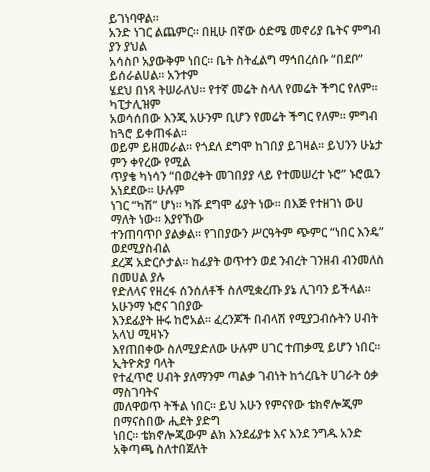ይገነባዋል።
አንድ ነገር ልጨምር። በዚሁ በኛው ዕድሜ መኖሪያ ቤትና ምግብ ያን ያህል
አሳስቦ አያውቅም ነበር። ቤት ስትፈልግ ማኅበረሰቡ “በደቦ” ይሰራልሀል። አንተም
ሄደህ በነጻ ትሠራለህ። የተኛ መሬት ስላለ የመሬት ችግር የለም። ካፒታሊዝም
አወሳሰበው እንጂ አሁንም ቢሆን የመሬት ችግር የለም። ምግብ ከጓሮ ይቀጠፋል።
ወይም ይዘመራል። የጎደለ ደግሞ ከገበያ ይገዛል። ይህንን ሁኔታ ምን ቀየረው የሚል
ጥያቄ ካነሳን “በወረቀት መገበያያ ላይ የተመሠረተ ኑሮ” ኑሮዉን አነደደው። ሁሉም
ነገር “ካሽ” ሆነ። ካሹ ደግሞ ፊያት ነው። በእጅ የተዘገነ ውሀ ማለት ነው። እያየኸው
ተንጠባጥቦ ያልቃል። የገበያውን ሥርዓትም ጭምር “ነበር እንዴ” ወደሚያስብል
ደረጃ አድርሶታል። ከፊያት ወጥተን ወደ ንብረት ገንዘብ ብንመለስ በመሀል ያሉ
የድለላና የዘረፋ ሰንሰለቶች ስለሚቋረጡ ያኔ ሊገባን ይችላል። አሁንማ ኑሮና ገበያው
እንደፊያት ዙሩ ከሮአል። ፈረንጆች በብላሽ የሚያጋብሱትን ሀብት አላህ ሚዛኑን
እየጠበቀው ስለሚያድለው ሁሉም ሀገር ተጠቃሚ ይሆን ነበር። ኢትዮጵያ ባላት
የተፈጥሮ ሀብት ያለማንም ጣልቃ ገብነት ከጎረቤት ሀገራት ዕቃ ማስገባትና
መለዋወጥ ትችል ነበር። ይህ አሁን የምናየው ቴክኖሎጂም በማናስበው ሒደት ያድግ
ነበር። ቴክኖሎጂውም ልክ እንደፊያቱ እና እንደ ንግዱ አንድ አቅጣጫ ስለተበጀለት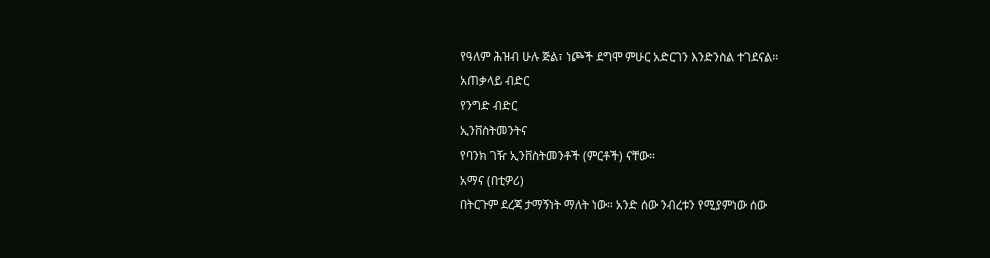የዓለም ሕዝብ ሁሉ ጅል፣ ነጮች ደግሞ ምሁር አድርገን እንድንስል ተገደናል።
አጠቃላይ ብድር
የንግድ ብድር
ኢንቨስትመንትና
የባንክ ገዥ ኢንቨስትመንቶች (ምርቶች) ናቸው።
አማና (በቲዎሪ)
በትርጉም ደረጃ ታማኝነት ማለት ነው። አንድ ሰው ንብረቱን የሚያምነው ሰው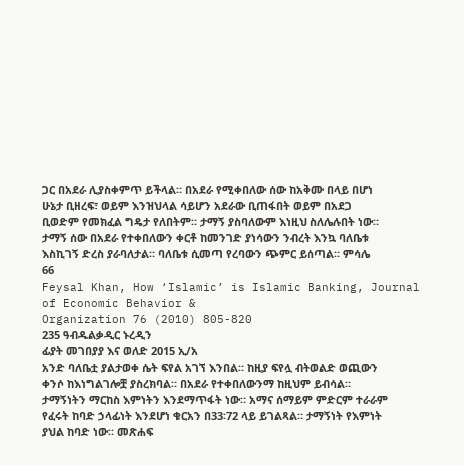ጋር በአደራ ሊያስቀምጥ ይችላል። በአደራ የሚቀበለው ሰው ከአቅሙ በላይ በሆነ
ሁኔታ ቢዘረፍ፣ ወይም እንዝህላል ሳይሆን አደራው ቢጠፋበት ወይም በአደጋ
ቢወድም የመክፈል ግዴታ የለበትም። ታማኝ ያስባለውም እነዚህ ስለሌሉበት ነው።
ታማኝ ሰው በአደራ የተቀበለውን ቀርቶ ከመንገድ ያነሳውን ንብረት እንኳ ባለቤቱ
እስኪገኝ ድረስ ያራባለታል። ባለቤቱ ሲመጣ የረባውን ጭምር ይሰጣል። ምሳሌ
66
Feysal Khan, How ‘Islamic’ is Islamic Banking, Journal of Economic Behavior &
Organization 76 (2010) 805-820
235 ዓብዱልቃዲር ኑረዲን
ፊያት መገበያያ እና ወለድ 2015 ኢ/አ
አንድ ባለቤቷ ያልታወቀ ሴት ፍየል አገኘ እንበል። ከዚያ ፍየሏ ብትወልድ ወጪውን
ቀንሶ ከእነግልገሎቿ ያስረክባል። በአደራ የተቀበለውንማ ከዚህም ይብሳል።
ታማኝነትን ማርከስ እምነትን እንደማጥፋት ነው። አማና ሰማይም ምድርም ተራራም
የፈሩት ከባድ ኃላፊነት እንደሆነ ቁርአን በ33፡72 ላይ ይገልጻል። ታማኝነት የእምነት
ያህል ከባድ ነው። መጽሐፍ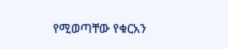የሚወጣቸው የቁርአን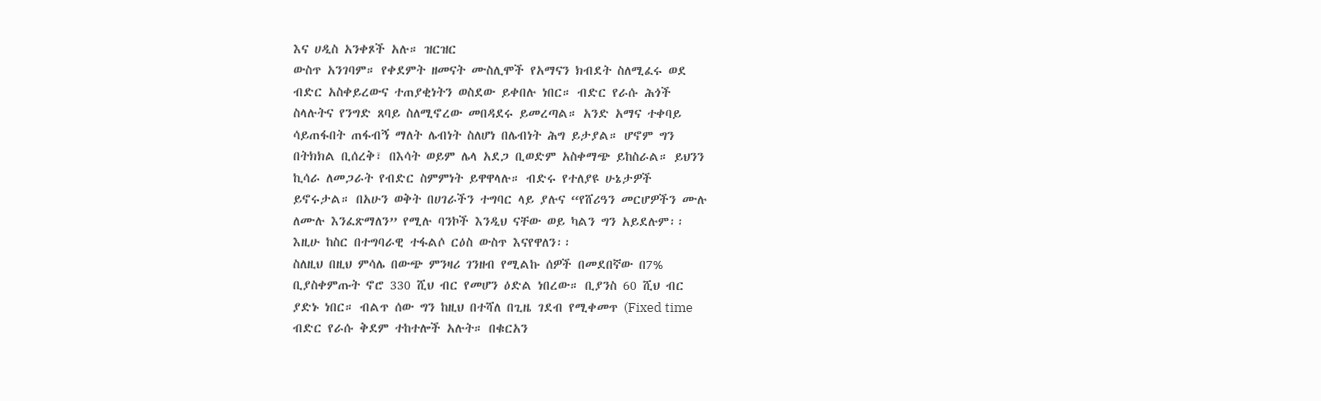እና ሀዲስ አንቀጾች አሉ። ዝርዝር
ውስጥ አንገባም። የቀደምት ዘመናት ሙስሊሞች የአማናን ክብደት ስለሚፈሩ ወደ
ብድር አስቀይረውና ተጠያቂነትን ወስደው ይቀበሉ ነበር። ብድር የራሱ ሕጎች
ስላሉትና የንግድ ጸባይ ስለሚኖረው መበዳደሩ ይመረጣል። አንድ አማና ተቀባይ
ሳይጠፋበት ጠፋብኝ ማለት ሌብነት ስለሆነ በሌብነት ሕግ ይታያል። ሆኖም ግን
በትክክል ቢሰረቅ፣ በእሳት ወይም ሌላ አደጋ ቢወድም አስቀማጭ ይከስራል። ይህንን
ኪሳራ ለመጋራት የብድር ስምምነት ይዋዋላሉ። ብድሩ የተለያዩ ሁኔታዎች
ይኖሩታል። በአሁን ወቅት በሀገራችን ተግባር ላይ ያሉና “የሸሪዓን መርሆዎችን ሙሉ
ለሙሉ እንፈጽማለን” የሚሉ ባንኮች እንዲህ ናቸው ወይ ካልን ግን አይደሉም፡፡
እዚሁ ከስር በተግባራዊ ተፋልሶ ርዕስ ውስጥ እናየዋለን፡፡
ስለዚህ በዚህ ምሳሌ በውጭ ምንዛሪ ገንዘብ የሚልኩ ሰዎች በመደበኛው በ7%
ቢያስቀምጡት ኖሮ 330 ሺህ ብር የመሆን ዕድል ነበረው። ቢያንስ 60 ሺህ ብር
ያድኑ ነበር። ብልጥ ሰው ግን ከዚህ በተሻለ በጊዜ ገደብ የሚቀመጥ (Fixed time
ብድር የራሱ ቅደም ተከተሎች አሉት። በቁርአን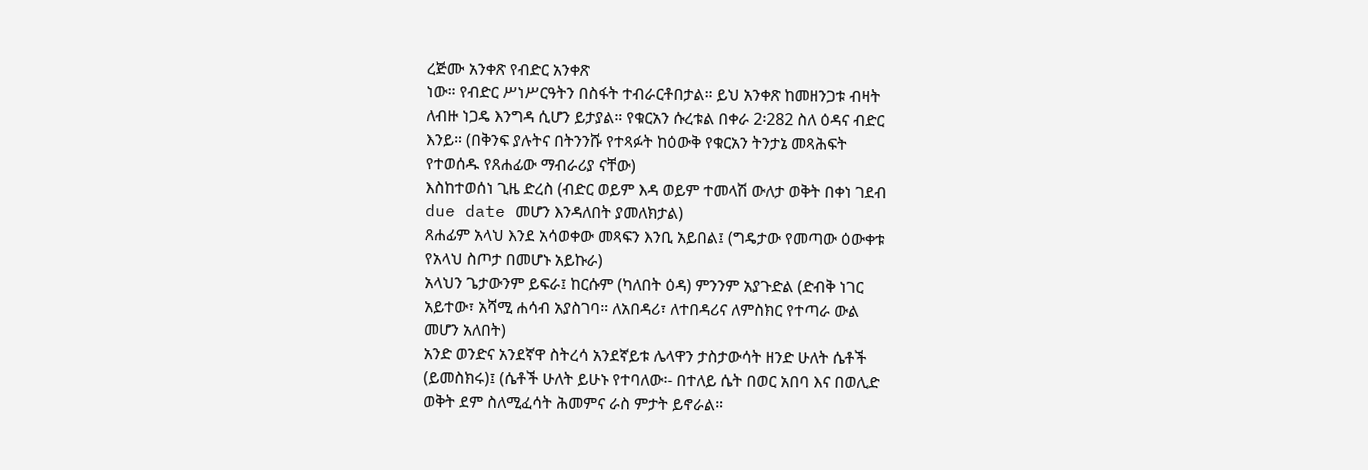ረጅሙ አንቀጽ የብድር አንቀጽ
ነው። የብድር ሥነሥርዓትን በስፋት ተብራርቶበታል። ይህ አንቀጽ ከመዘንጋቱ ብዛት
ለብዙ ነጋዴ እንግዳ ሲሆን ይታያል። የቁርአን ሱረቱል በቀራ 2፡282 ስለ ዕዳና ብድር
እንይ። (በቅንፍ ያሉትና በትንንሹ የተጻፉት ከዕውቅ የቁርአን ትንታኔ መጻሕፍት
የተወሰዱ የጸሐፊው ማብራሪያ ናቸው)
እስከተወሰነ ጊዜ ድረስ (ብድር ወይም እዳ ወይም ተመላሽ ውለታ ወቅት በቀነ ገደብ
due date መሆን እንዳለበት ያመለክታል)
ጸሐፊም አላህ እንደ አሳወቀው መጻፍን እንቢ አይበል፤ (ግዴታው የመጣው ዕውቀቱ
የአላህ ስጦታ በመሆኑ አይኩራ)
አላህን ጌታውንም ይፍራ፤ ከርሱም (ካለበት ዕዳ) ምንንም አያጉድል (ድብቅ ነገር
አይተው፣ አሻሚ ሐሳብ አያስገባ። ለአበዳሪ፣ ለተበዳሪና ለምስክር የተጣራ ውል
መሆን አለበት)
አንድ ወንድና አንደኛዋ ስትረሳ አንደኛይቱ ሌላዋን ታስታውሳት ዘንድ ሁለት ሴቶች
(ይመስክሩ)፤ (ሴቶች ሁለት ይሁኑ የተባለው፡- በተለይ ሴት በወር አበባ እና በወሊድ
ወቅት ደም ስለሚፈሳት ሕመምና ራስ ምታት ይኖራል።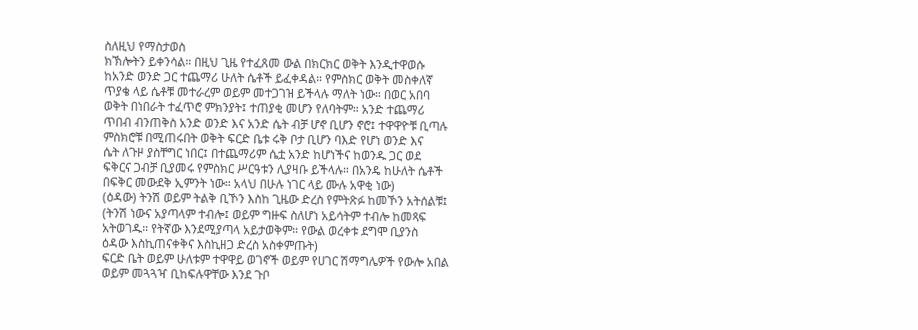ስለዚህ የማስታወስ
ክኽሎትን ይቀንሳል። በዚህ ጊዜ የተፈጸመ ውል በክርክር ወቅት እንዲተዋወሱ
ከአንድ ወንድ ጋር ተጨማሪ ሁለት ሴቶች ይፈቀዳል። የምስክር ወቅት መስቀለኛ
ጥያቄ ላይ ሴቶቹ መተራረም ወይም መተጋገዝ ይችላሉ ማለት ነው። በወር አበባ
ወቅት በነበራት ተፈጥሮ ምክንያት፤ ተጠያቂ መሆን የለባትም። አንድ ተጨማሪ
ጥበብ ብንጠቅስ አንድ ወንድ እና አንድ ሴት ብቻ ሆኖ ቢሆን ኖሮ፤ ተዋዋዮቹ ቢጣሉ
ምስክሮቹ በሚጠሩበት ወቅት ፍርድ ቤቱ ሩቅ ቦታ ቢሆን ባእድ የሆነ ወንድ እና
ሴት ለጉዞ ያስቸግር ነበር፤ በተጨማሪም ሴቷ አንድ ከሆነችና ከወንዱ ጋር ወደ
ፍቅርና ጋብቻ ቢያመሩ የምስክር ሥርዓቱን ሊያዛቡ ይችላሉ። በአንዴ ከሁለት ሴቶች
በፍቅር መውደቅ ኢምንት ነው። አላህ በሁሉ ነገር ላይ ሙሉ አዋቂ ነው)
(ዕዳው) ትንሽ ወይም ትልቅ ቢኾን እስከ ጊዜው ድረስ የምትጽፉ ከመኾን አትሰልቹ፤
(ትንሽ ነውና አያጣላም ተብሎ፤ ወይም ግዙፍ ስለሆነ አይሳትም ተብሎ ከመጻፍ
አትወገዱ። የትኛው እንደሚያጣላ አይታወቅም። የውል ወረቀቱ ደግሞ ቢያንስ
ዕዳው እስኪጠናቀቅና እስኪዘጋ ድረስ አስቀምጡት)
ፍርድ ቤት ወይም ሁለቱም ተዋዋይ ወገኖች ወይም የሀገር ሽማግሌዎች የውሎ አበል
ወይም መጓጓዣ ቢከፍሉዋቸው እንደ ጉቦ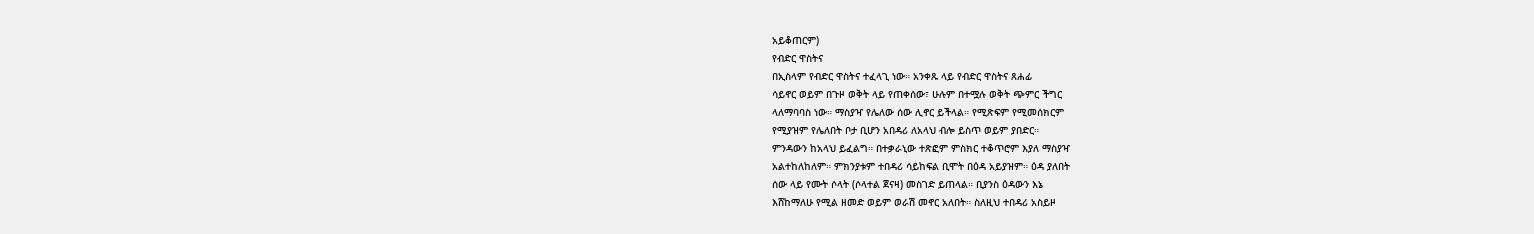አይቆጠርም)
የብድር ዋስትና
በኢስላም የብድር ዋስትና ተፈላጊ ነው። አንቀጹ ላይ የብድር ዋስትና ጸሐፊ
ሳይኖር ወይም በጉዞ ወቅት ላይ የጠቀሰው፣ ሁሉም በተሟሉ ወቅት ጭምር ችግር
ላለማባባስ ነው። ማስያዣ የሌለው ሰው ሊኖር ይችላል። የሚጽፍም የሚመሰክርም
የሚያዝም የሌለበት ቦታ ቢሆን አበዳሪ ለአላህ ብሎ ይስጥ ወይም ያበድር።
ምንዳውን ከአላህ ይፈልግ። በተቃራኒው ተጽፎም ምስክር ተቆጥሮም እያለ ማስያዣ
አልተከለከለም። ምክንያቱም ተበዳሪ ሳይከፍል ቢሞት በዕዳ አይያዝም። ዕዳ ያለበት
ሰው ላይ የሙት ሶላት (ሶላተል ጀናዛ) መስገድ ይጠላል። ቢያንስ ዕዳውን እኔ
እሸከማለሁ የሚል ዘመድ ወይም ወራሽ መኖር አለበት። ስለዚህ ተበዳሪ አስይዞ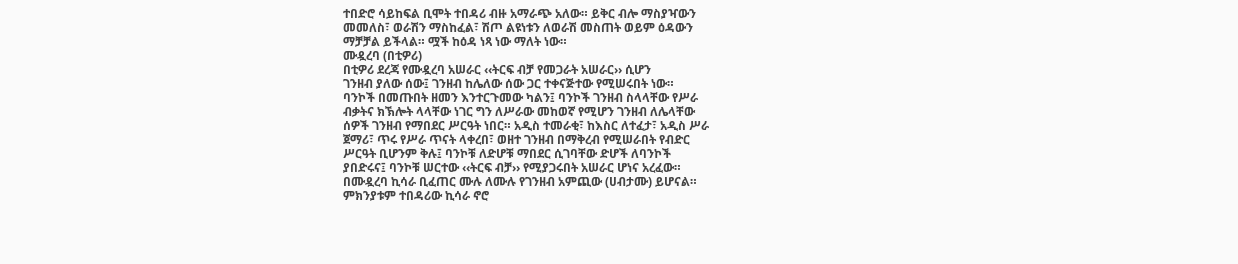ተበድሮ ሳይከፍል ቢሞት ተበዳሪ ብዙ አማራጭ አለው። ይቅር ብሎ ማስያዣውን
መመለስ፣ ወራሽን ማስከፈል፣ ሽጦ ልዩነቱን ለወራሽ መስጠት ወይም ዕዳውን
ማቻቻል ይችላል። ሟች ከዕዳ ነጻ ነው ማለት ነው።
ሙዷረባ (በቲዎሪ)
በቲዎሪ ደረጃ የሙዷረባ አሠራር ‹‹ትርፍ ብቻ የመጋራት አሠራር›› ሲሆን
ገንዘብ ያለው ሰው፤ ገንዘብ ከሌለው ሰው ጋር ተቀናጅተው የሚሠሩበት ነው።
ባንኮች በመጡበት ዘመን እንተርጉመው ካልን፤ ባንኮች ገንዘብ ስላላቸው የሥራ
ብቃትና ክኽሎት ላላቸው ነገር ግን ለሥራው መከወኛ የሚሆን ገንዘብ ለሌላቸው
ሰዎች ገንዘብ የማበደር ሥርዓት ነበር። አዲስ ተመራቂ፣ ከእስር ለተፈታ፣ አዲስ ሥራ
ጀማሪ፣ ጥሩ የሥራ ጥናት ላቀረበ፣ ወዘተ ገንዘብ በማቅረብ የሚሠራበት የብድር
ሥርዓት ቢሆንም ቅሉ፤ ባንኮቹ ለድሆቹ ማበደር ሲገባቸው ድሆች ለባንኮች
ያበድሩና፤ ባንኮቹ ሠርተው ‹‹ትርፍ ብቻ›› የሚያጋሩበት አሠራር ሆነና አረፈው።
በሙዷረባ ኪሳራ ቢፈጠር ሙሉ ለሙሉ የገንዘብ አምጪው (ሀብታሙ) ይሆናል።
ምክንያቱም ተበዳሪው ኪሳራ ኖሮ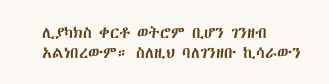ሊያካክስ ቀርቶ ወትሮም ቢሆን ገንዘብ
አልነበረውም። ስለዚህ ባለገንዘቡ ኪሳራውን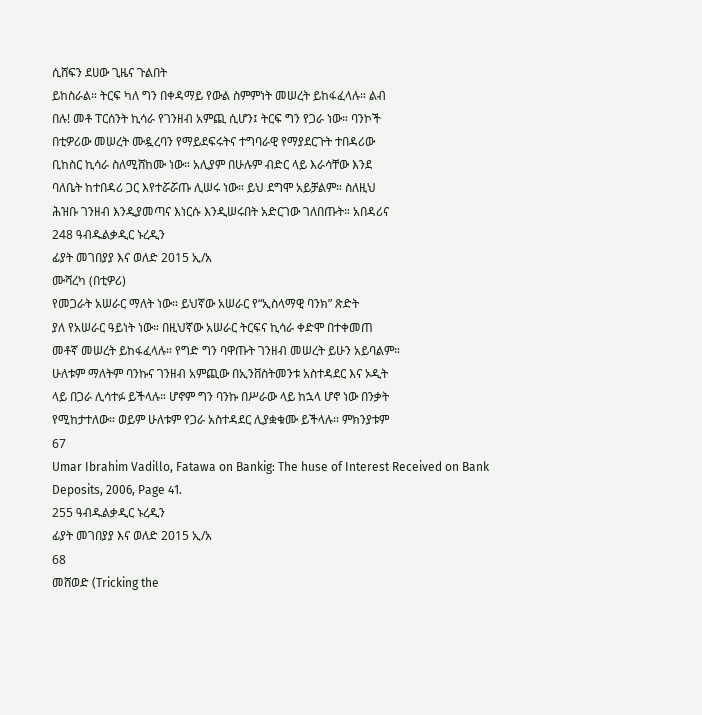ሲሸፍን ደሀው ጊዜና ጉልበት
ይከስራል። ትርፍ ካለ ግን በቀዳማይ የውል ስምምነት መሠረት ይከፋፈላሉ። ልብ
በሉ! መቶ ፐርሰንት ኪሳራ የገንዘብ አምጪ ሲሆን፤ ትርፍ ግን የጋራ ነው። ባንኮች
በቲዎሪው መሠረት ሙዷረባን የማይደፍሩትና ተግባራዊ የማያደርጉት ተበዳሪው
ቢከስር ኪሳራ ስለሚሸከሙ ነው። አሊያም በሁሉም ብድር ላይ እራሳቸው እንደ
ባለቤት ከተበዳሪ ጋር እየተሯሯጡ ሊሠሩ ነው። ይህ ደግሞ አይቻልም። ስለዚህ
ሕዝቡ ገንዘብ እንዲያመጣና እነርሱ እንዲሠሩበት አድርገው ገለበጡት። አበዳሪና
248 ዓብዱልቃዲር ኑረዲን
ፊያት መገበያያ እና ወለድ 2015 ኢ/አ
ሙሻረካ (በቲዎሪ)
የመጋራት አሠራር ማለት ነው። ይህኛው አሠራር የ“ኢስላማዊ ባንክ” ጽድት
ያለ የአሠራር ዓይነት ነው። በዚህኛው አሠራር ትርፍና ኪሳራ ቀድሞ በተቀመጠ
መቶኛ መሠረት ይከፋፈላሉ። የግድ ግን ባዋጡት ገንዘብ መሠረት ይሁን አይባልም።
ሁለቱም ማለትም ባንኩና ገንዘብ አምጪው በኢንቨስትመንቱ አስተዳደር እና ኦዲት
ላይ በጋራ ሊሳተፉ ይችላሉ። ሆኖም ግን ባንኩ በሥራው ላይ ከኋላ ሆኖ ነው በንቃት
የሚከታተለው። ወይም ሁለቱም የጋራ አስተዳደር ሊያቋቁሙ ይችላሉ። ምክንያቱም
67
Umar Ibrahim Vadillo, Fatawa on Bankig: The huse of Interest Received on Bank
Deposits, 2006, Page 41.
255 ዓብዱልቃዲር ኑረዲን
ፊያት መገበያያ እና ወለድ 2015 ኢ/አ
68
መሸወድ (Tricking the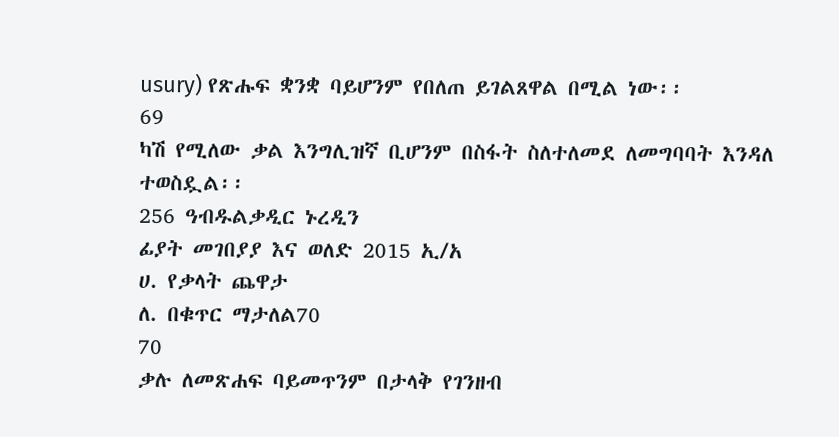usury) የጽሑፍ ቋንቋ ባይሆንም የበለጠ ይገልጸዋል በሚል ነው፡፡
69
ካሽ የሚለው ቃል እንግሊዝኛ ቢሆንም በስፋት ስለተለመደ ለመግባባት እንዳለ ተወስዷል፡፡
256 ዓብዱልቃዲር ኑረዲን
ፊያት መገበያያ እና ወለድ 2015 ኢ/አ
ሀ. የቃላት ጨዋታ
ለ. በቁጥር ማታለል70
70
ቃሉ ለመጽሐፍ ባይመጥንም በታላቅ የገንዘብ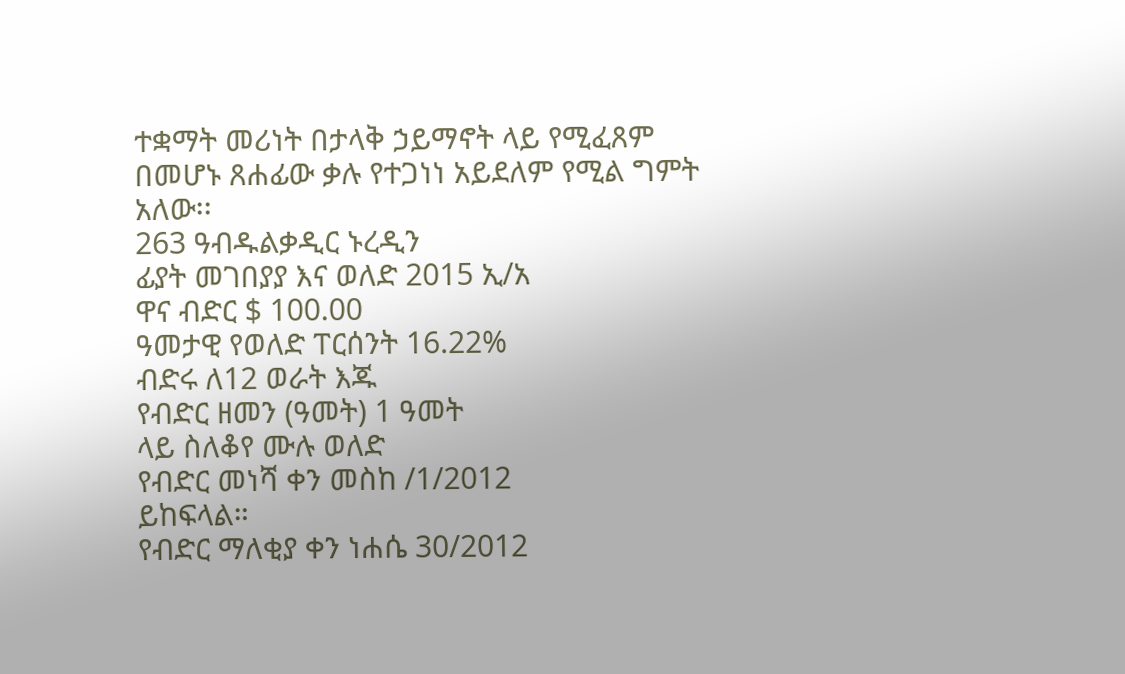ተቋማት መሪነት በታላቅ ኃይማኖት ላይ የሚፈጸም
በመሆኑ ጸሐፊው ቃሉ የተጋነነ አይደለም የሚል ግምት አለው፡፡
263 ዓብዱልቃዲር ኑረዲን
ፊያት መገበያያ እና ወለድ 2015 ኢ/አ
ዋና ብድር $ 100.00
ዓመታዊ የወለድ ፐርሰንት 16.22%
ብድሩ ለ12 ወራት እጁ
የብድር ዘመን (ዓመት) 1 ዓመት
ላይ ስለቆየ ሙሉ ወለድ
የብድር መነሻ ቀን መስከ /1/2012
ይከፍላል።
የብድር ማለቂያ ቀን ነሐሴ 30/2012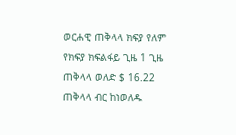ወርሐዊ ጠቅላላ ክፍያ የለም
የክፍያ ክፍልፋይ ጊዜ 1 ጊዜ
ጠቅላላ ወለድ $ 16.22
ጠቅላላ ብር ከነወለዱ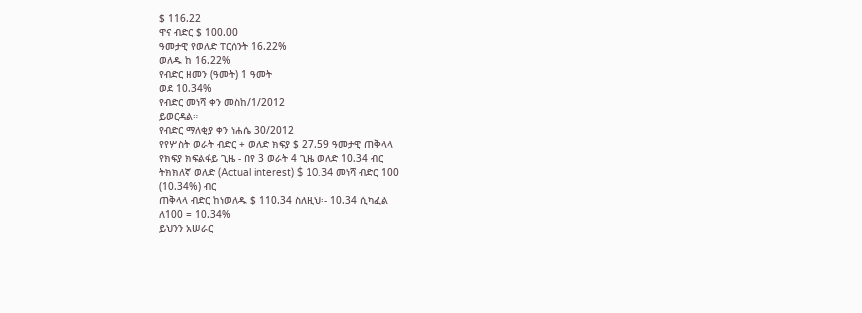$ 116.22
ዋና ብድር $ 100.00
ዓመታዊ የወለድ ፐርሰንት 16.22%
ወለዱ ከ 16.22%
የብድር ዘመን (ዓመት) 1 ዓመት
ወደ 10.34%
የብድር መነሻ ቀን መስከ/1/2012
ይወርዳል።
የብድር ማለቂያ ቀን ነሐሴ 30/2012
የየሦስት ወራት ብድር + ወለድ ክፍያ $ 27.59 ዓመታዊ ጠቅላላ
የክፍያ ክፍልፋይ ጊዜ - በየ 3 ወራት 4 ጊዜ ወለድ 10.34 ብር
ትክክለኛ ወለድ (Actual interest) $ 10.34 መነሻ ብድር 100
(10.34%) ብር
ጠቅላላ ብድር ከነወለዱ $ 110.34 ስለዚህ፡- 10.34 ሲካፈል
ለ100 = 10.34%
ይህንን አሠራር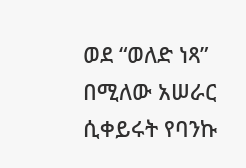ወደ “ወለድ ነጻ” በሚለው አሠራር ሲቀይሩት የባንኩ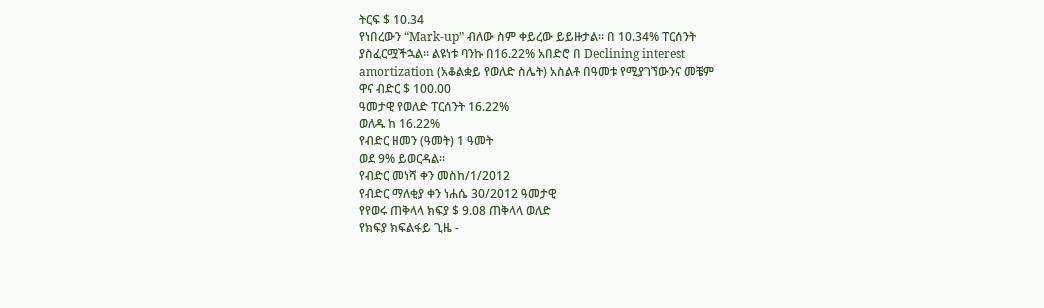ትርፍ $ 10.34
የነበረውን “Mark-up” ብለው ስም ቀይረው ይይዙታል። በ 10.34% ፐርሰንት
ያስፈርሟችኋል። ልዩነቱ ባንኩ በ16.22% አበድሮ በ Declining interest
amortization (አቆልቋይ የወለድ ስሌት) አስልቶ በዓመቱ የሚያገኘውንና መቼም
ዋና ብድር $ 100.00
ዓመታዊ የወለድ ፐርሰንት 16.22%
ወለዱ ከ 16.22%
የብድር ዘመን (ዓመት) 1 ዓመት
ወደ 9% ይወርዳል።
የብድር መነሻ ቀን መስከ/1/2012
የብድር ማለቂያ ቀን ነሐሴ 30/2012 ዓመታዊ
የየወሩ ጠቅላላ ክፍያ $ 9.08 ጠቅላላ ወለድ
የክፍያ ክፍልፋይ ጊዜ -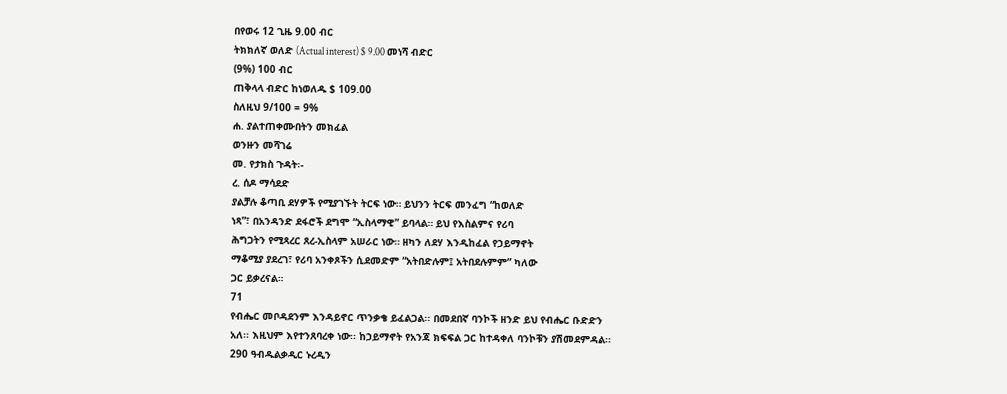በየወሩ 12 ጊዜ 9.00 ብር
ትክክለኛ ወለድ (Actual interest) $ 9.00 መነሻ ብድር
(9%) 100 ብር
ጠቅላላ ብድር ከነወለዱ $ 109.00
ስለዚህ 9/100 = 9%
ሐ. ያልተጠቀሙበትን መክፈል
ወንዙን መሻገሬ
መ. የታክስ ጉዳት፡-
ረ. ሰዶ ማሳደድ
ያልቻሉ ቆጣቢ ደሃዎች የሚያገኙት ትርፍ ነው። ይህንን ትርፍ መንፈግ “ከወለድ
ነጻ”፣ በአንዳንድ ደፋሮች ደግሞ “ኢስላማዊ” ይባላል። ይህ የእስልምና የሪባ
ሕግጋትን የሚጻረር ጸረ-ኢስላም አሠራር ነው። ዘካን ለደሃ እንዲከፈል የኃይማኖት
ማቆሚያ ያደረገ፣ የሪባ አንቀጾችን ሲደመድም “አትበድሉም፤ አትበደሉምም” ካለው
ጋር ይቃረናል።
71
የብሔር መቦዳደንም እንዳይኖር ጥንቃቄ ይፈልጋል፡፡ በመደበኛ ባንኮች ዘንድ ይህ የብሔር ቡድድን
አለ፡፡ እዚህም እየተንጸባረቀ ነው፡፡ ከኃይማኖት የአንጃ ክፍፍል ጋር ከተዳቀለ ባንኮቹን ያሽመደምዳል፡፡
290 ዓብዱልቃዲር ኑረዲን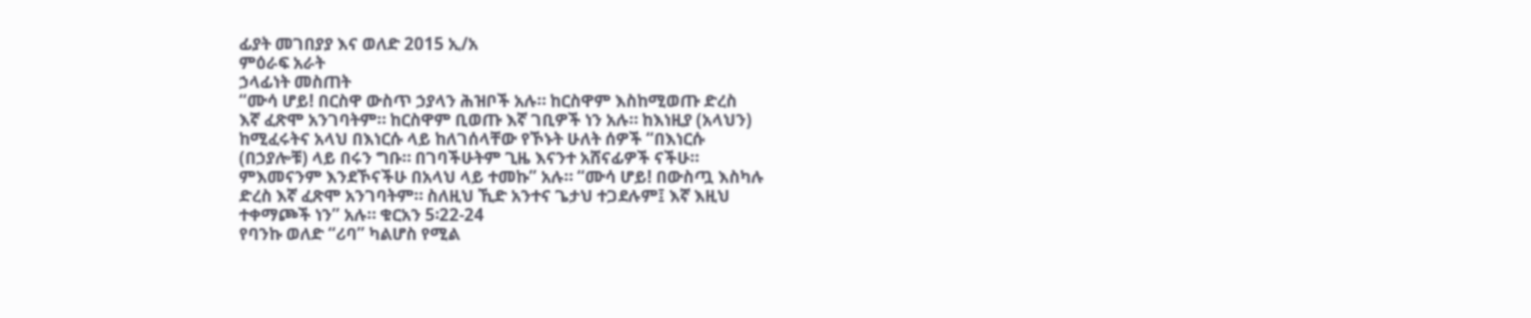ፊያት መገበያያ እና ወለድ 2015 ኢ/አ
ምዕራፍ አራት
ኃላፊነት መስጠት
“ሙሳ ሆይ! በርስዋ ውስጥ ኃያላን ሕዝቦች አሉ። ከርስዋም እስከሚወጡ ድረስ
እኛ ፈጽሞ አንገባትም። ከርስዋም ቢወጡ እኛ ገቢዎች ነን አሉ። ከእነዚያ (አላህን)
ከሚፈሩትና አላህ በእነርሱ ላይ ከለገሰላቸው የኾኑት ሁለት ሰዎች “በእነርሱ
(በኃያሎቹ) ላይ በሩን ግቡ። በገባችሁትም ጊዜ እናንተ አሸናፊዎች ናችሁ።
ምእመናንም እንደኾናችሁ በአላህ ላይ ተመኩ” አሉ። “ሙሳ ሆይ! በውስጧ እስካሉ
ድረስ እኛ ፈጽሞ አንገባትም። ስለዚህ ኺድ አንተና ጌታህ ተጋደሉም፤ እኛ እዚህ
ተቀማጮች ነን” አሉ። ቁርአን 5፡22-24
የባንኩ ወለድ “ሪባ” ካልሆስ የሚል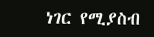ነገር የሚያስብ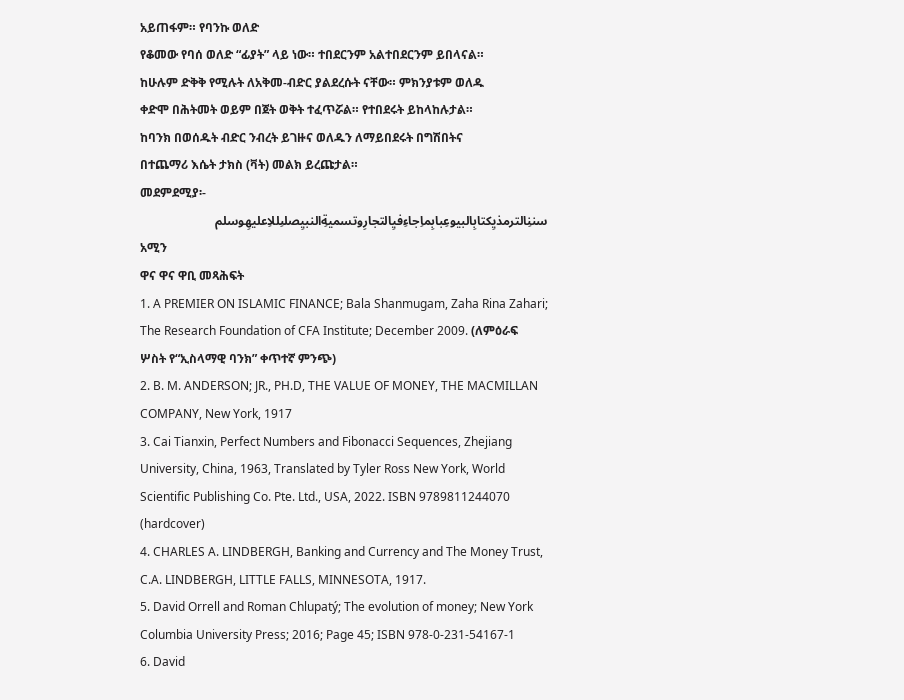አይጠፋም። የባንኩ ወለድ
የቆመው የባሰ ወለድ “ፊያት” ላይ ነው። ተበደርንም አልተበደርንም ይበላናል።
ከሁሉም ድቅቅ የሚሉት ለአቅመ-ብድር ያልደረሱት ናቸው። ምክንያቱም ወለዱ
ቀድሞ በሕትመት ወይም በጀት ወቅት ተፈጥሯል። የተበደሩት ይከላከሉታል።
ከባንክ በወሰዱት ብድር ንብረት ይገዙና ወለዱን ለማይበደሩት በግሽበትና
በተጨማሪ እሴት ታክስ (ቫት) መልክ ይረጩታል።
መደምደሚያ፡-
سننِالترمذيِكتابِالبيوعِبابِماِجاءِفيِالتجارِوتسميةِالنبيِصلىِللاِعليهِوسلم
አሚን
ዋና ዋና ዋቢ መጻሕፍት
1. A PREMIER ON ISLAMIC FINANCE; Bala Shanmugam, Zaha Rina Zahari;
The Research Foundation of CFA Institute; December 2009. (ለምዕራፍ
ሦስት የ“ኢስላማዊ ባንክ” ቀጥተኛ ምንጭ)
2. B. M. ANDERSON; JR., PH.D, THE VALUE OF MONEY, THE MACMILLAN
COMPANY, New York, 1917
3. Cai Tianxin, Perfect Numbers and Fibonacci Sequences, Zhejiang
University, China, 1963, Translated by Tyler Ross New York, World
Scientific Publishing Co. Pte. Ltd., USA, 2022. ISBN 9789811244070
(hardcover)
4. CHARLES A. LINDBERGH, Banking and Currency and The Money Trust,
C.A. LINDBERGH, LITTLE FALLS, MINNESOTA, 1917.
5. David Orrell and Roman Chlupatý; The evolution of money; New York
Columbia University Press; 2016; Page 45; ISBN 978-0-231-54167-1
6. David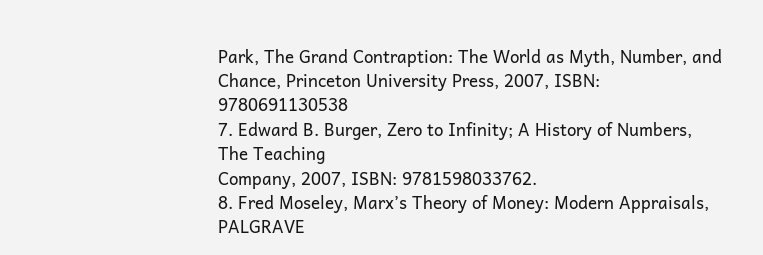Park, The Grand Contraption: The World as Myth, Number, and
Chance, Princeton University Press, 2007, ISBN: 9780691130538
7. Edward B. Burger, Zero to Infinity; A History of Numbers, The Teaching
Company, 2007, ISBN: 9781598033762.
8. Fred Moseley, Marx’s Theory of Money: Modern Appraisals, PALGRAVE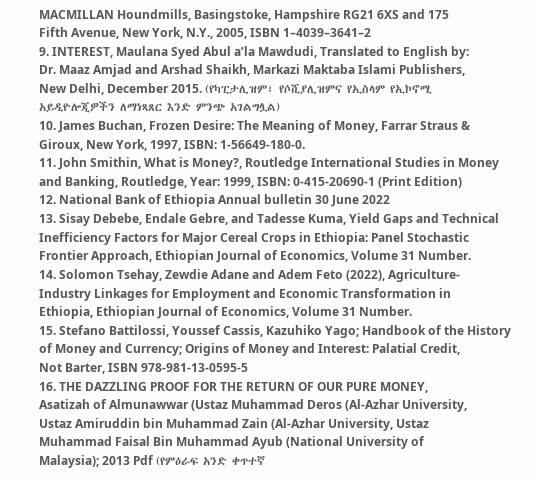MACMILLAN Houndmills, Basingstoke, Hampshire RG21 6XS and 175
Fifth Avenue, New York, N.Y., 2005, ISBN 1–4039–3641–2
9. INTEREST, Maulana Syed Abul a’la Mawdudi, Translated to English by:
Dr. Maaz Amjad and Arshad Shaikh, Markazi Maktaba Islami Publishers,
New Delhi, December 2015. (የካፒታሊዝም፣ የሶሺያሊዝምና የኢስላም የኢኮኖሚ
አይዲዮሎጂዎችን ለማነጻጸር እንድ ምንጭ አገልግሏል)
10. James Buchan, Frozen Desire: The Meaning of Money, Farrar Straus &
Giroux, New York, 1997, ISBN: 1-56649-180-0.
11. John Smithin, What is Money?, Routledge International Studies in Money
and Banking, Routledge, Year: 1999, ISBN: 0-415-20690-1 (Print Edition)
12. National Bank of Ethiopia Annual bulletin 30 June 2022
13. Sisay Debebe, Endale Gebre, and Tadesse Kuma, Yield Gaps and Technical
Inefficiency Factors for Major Cereal Crops in Ethiopia: Panel Stochastic
Frontier Approach, Ethiopian Journal of Economics, Volume 31 Number.
14. Solomon Tsehay, Zewdie Adane and Adem Feto (2022), Agriculture-
Industry Linkages for Employment and Economic Transformation in
Ethiopia, Ethiopian Journal of Economics, Volume 31 Number.
15. Stefano Battilossi, Youssef Cassis, Kazuhiko Yago; Handbook of the History
of Money and Currency; Origins of Money and Interest: Palatial Credit,
Not Barter, ISBN 978-981-13-0595-5
16. THE DAZZLING PROOF FOR THE RETURN OF OUR PURE MONEY,
Asatizah of Almunawwar (Ustaz Muhammad Deros (Al-Azhar University,
Ustaz Amiruddin bin Muhammad Zain (Al-Azhar University, Ustaz
Muhammad Faisal Bin Muhammad Ayub (National University of
Malaysia); 2013 Pdf (የምዕራፍ አንድ ቀጥተኛ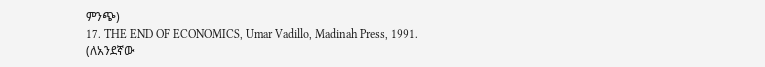ምንጭ)
17. THE END OF ECONOMICS, Umar Vadillo, Madinah Press, 1991. (ለአንደኛው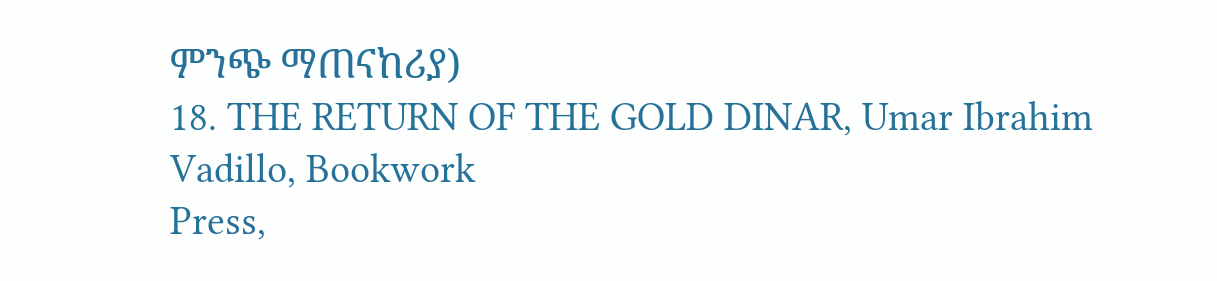ምንጭ ማጠናከሪያ)
18. THE RETURN OF THE GOLD DINAR, Umar Ibrahim Vadillo, Bookwork
Press,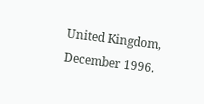United Kingdom, December 1996.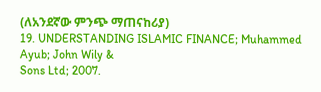(ለአንደኛው ምንጭ ማጠናከሪያ)
19. UNDERSTANDING ISLAMIC FINANCE; Muhammed Ayub; John Wily &
Sons Ltd; 2007.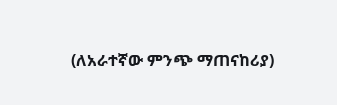(ለአራተኛው ምንጭ ማጠናከሪያ)